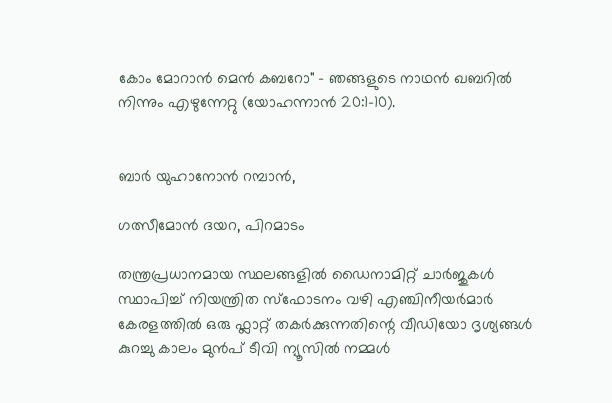കോം മോറാൻ മെൻ കബറോ" - ഞങ്ങളുടെ നാഥൻ ഖബറിൽ നിന്നും എഴുന്നേറ്റു (യോഹന്നാൻ 20:1-10).


ബാർ യുഹാനോൻ റമ്പാൻ,

ഗത്സീമോൻ ദയറ, പിറമാടം

തന്ത്രപ്രധാനമായ സ്ഥലങ്ങളിൽ ഡൈനാമിറ്റ് ചാർജുകൾ സ്ഥാപിച്ച് നിയന്ത്രിത സ്ഫോടനം വഴി എഞ്ചിനീയർമാർ കേരളത്തിൽ ഒരു ഫ്ലാറ്റ് തകർക്കുന്നതിന്റെ വീഡിയോ ദൃശ്യങ്ങൾ കുറച്ചു കാലം മുൻപ് ടീവി ന്യൂസിൽ നമ്മൾ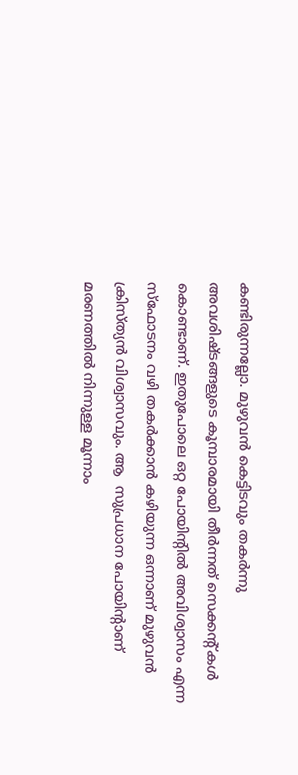കണ്ടിരുന്നല്ലോ. മുഴുവൻ കെട്ടിടവും തകർന്നു അവശിഷ്ടങ്ങളുടെ കൂമ്പാരമായി തീർന്നത് സെക്കന്റ്‌കൾ കൊണ്ടാണ്. ഇതുപോലെ ഒറ്റ പോയിന്റിൽ അവിശ്വാസം എന്ന സ്ഫോടനം വഴി തകർക്കാൻ കഴിയുന്ന ഒന്നാണ് മുഴുവൻ ക്രിസ്ത്യൻ വിശ്വാസവും. ആ  സുപ്രധാന പോയിന്റാണ് മരണത്തിൽ നിന്നുള്ള മൂന്നാം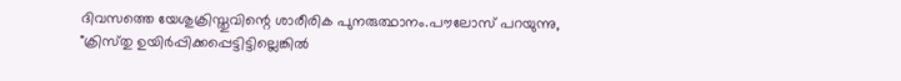ദിവസത്തെ യേശുക്രിസ്തുവിന്റെ ശാരീരിക പുനരുത്ഥാനം.പൗലോസ് പറയുന്നു, "ക്രിസ്‌തു ഉയിര്‍പ്പിക്കപ്പെട്ടിട്ടില്ലെങ്കില്‍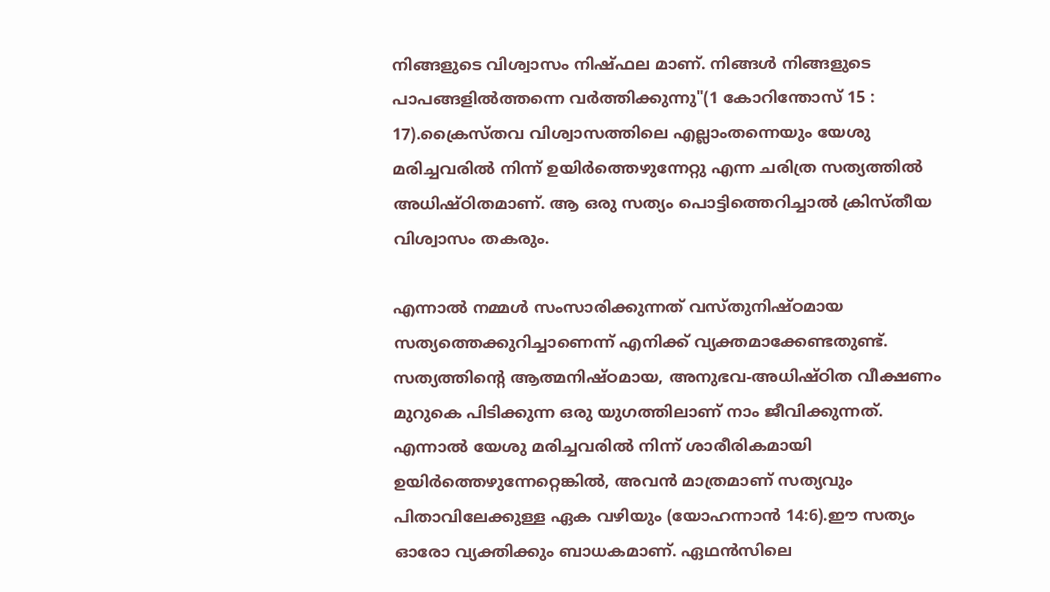നിങ്ങളുടെ വിശ്വാസം നിഷ്‌ഫല മാണ്‌. നിങ്ങള്‍ നിങ്ങളുടെ പാപങ്ങളില്‍ത്തന്നെ വര്‍ത്തിക്കുന്നു"(1 കോറിന്തോസ്‌ 15 : 17).ക്രൈസ്തവ വിശ്വാസത്തിലെ എല്ലാംതന്നെയും യേശു മരിച്ചവരിൽ നിന്ന് ഉയിർത്തെഴുന്നേറ്റു എന്ന ചരിത്ര സത്യത്തിൽ അധിഷ്ഠിതമാണ്. ആ ഒരു സത്യം പൊട്ടിത്തെറിച്ചാൽ ക്രിസ്തീയ വിശ്വാസം തകരും.

എന്നാൽ നമ്മൾ സംസാരിക്കുന്നത് വസ്തുനിഷ്ഠമായ സത്യത്തെക്കുറിച്ചാണെന്ന് എനിക്ക് വ്യക്തമാക്കേണ്ടതുണ്ട്. സത്യത്തിന്റെ ആത്മനിഷ്ഠമായ, അനുഭവ-അധിഷ്ഠിത വീക്ഷണം മുറുകെ പിടിക്കുന്ന ഒരു യുഗത്തിലാണ് നാം ജീവിക്കുന്നത്. എന്നാൽ യേശു മരിച്ചവരിൽ നിന്ന് ശാരീരികമായി ഉയിർത്തെഴുന്നേറ്റെങ്കിൽ, അവൻ മാത്രമാണ് സത്യവും പിതാവിലേക്കുള്ള ഏക വഴിയും (യോഹന്നാൻ 14:6).ഈ സത്യം ഓരോ വ്യക്തിക്കും ബാധകമാണ്. ഏഥൻസിലെ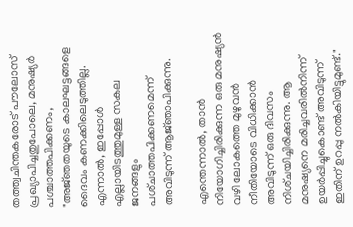തത്ത്വചിന്തകരോട് പൗലോസ് പ്രഖ്യാപിച്ചതുപോലെ, മനുഷ്യർ പശ്ചാത്തപിക്കണം, "അജ്‌ഞതയുടെ കാലഘട്ടങ്ങളെ ദൈവം കണക്കിലെടുത്തില്ല. എന്നാല്‍, ഇപ്പോള്‍ എല്ലായിടത്തുമുള്ള സകല ജനങ്ങളും പശ്‌ചാത്തപിക്കണമെന്ന്‌ അവിടുന്ന്‌ ആജ്‌ഞാപിക്കുന്നു.

എന്തെന്നാല്‍, താന്‍ നിയോഗിച്ചിരിക്കുന്ന ഒരു മനുഷ്യന്‍ വഴി ലോകത്തെ മുഴുവന്‍ നീതിയോടെ വിധിക്കാന്‍ അവിടുന്ന്‌ ഒരു ദിവസം നിശ്‌ചയിച്ചിരിക്കുന്നു. ആ മനുഷ്യനെ മരിച്ചവരില്‍നിന്ന്‌ ഉയര്‍പ്പിച്ചുകൊണ്ട്‌ അവിടുന്ന്‌ ഇതിന്‌ ഉറപ്പു നല്‍കിയിട്ടുമുണ്ട്‌."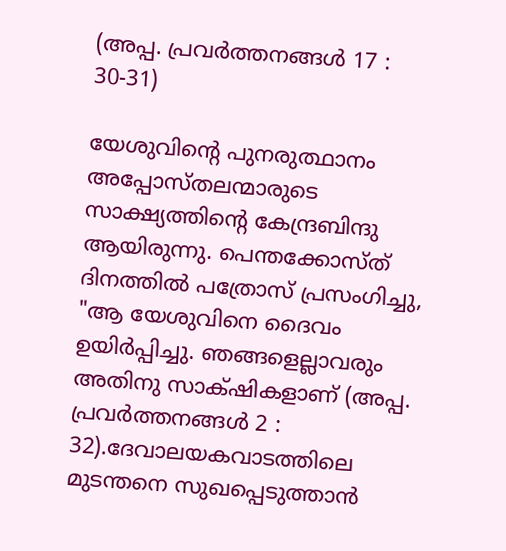(അപ്പ. പ്രവര്‍ത്തനങ്ങള്‍ 17 : 30-31)

യേശുവിന്റെ പുനരുത്ഥാനം അപ്പോസ്തലന്മാരുടെ സാക്ഷ്യത്തിന്റെ കേന്ദ്രബിന്ദു ആയിരുന്നു. പെന്തക്കോസ്ത് ദിനത്തിൽ പത്രോസ് പ്രസംഗിച്ചു, "ആ യേശുവിനെ ദൈവം ഉയിര്‍പ്പിച്ചു. ഞങ്ങളെല്ലാവരും അതിനു സാക്‌ഷികളാണ്‌ (അപ്പ. പ്രവര്‍ത്തനങ്ങള്‍ 2 : 32).ദേവാലയകവാടത്തിലെ മുടന്തനെ സുഖപ്പെടുത്താൻ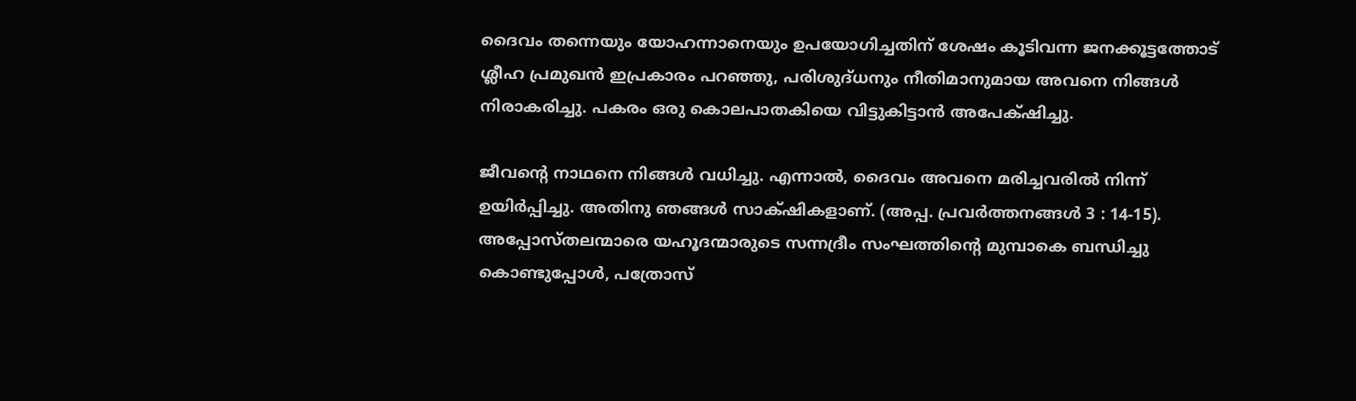ദൈവം തന്നെയും യോഹന്നാനെയും ഉപയോഗിച്ചതിന് ശേഷം കൂടിവന്ന ജനക്കൂട്ടത്തോട് ശ്ലീഹ പ്രമുഖൻ ഇപ്രകാരം പറഞ്ഞു, പരിശുദ്‌ധനും നീതിമാനുമായ അവനെ നിങ്ങള്‍ നിരാകരിച്ചു. പകരം ഒരു കൊലപാതകിയെ വിട്ടുകിട്ടാന്‍ അപേക്‌ഷിച്ചു.

ജീവന്റെ നാഥനെ നിങ്ങള്‍ വധിച്ചു. എന്നാല്‍, ദൈവം അവനെ മരിച്ചവരില്‍ നിന്ന്‌ ഉയിര്‍പ്പിച്ചു. അതിനു ഞങ്ങള്‍ സാക്‌ഷികളാണ്‌. (അപ്പ. പ്രവര്‍ത്തനങ്ങള്‍ 3 : 14-15). അപ്പോസ്തലന്മാരെ യഹൂദന്മാരുടെ സന്നദ്രീം സംഘത്തിന്റെ മുമ്പാകെ ബന്ധിച്ചു കൊണ്ടുപ്പോൾ, പത്രോസ്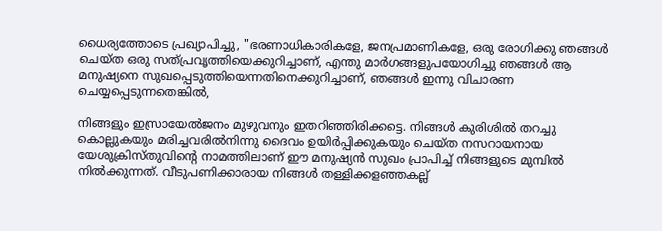ധൈര്യത്തോടെ പ്രഖ്യാപിച്ചു, "ഭരണാധികാരികളേ, ജനപ്രമാണികളേ, ഒരു രോഗിക്കു ഞങ്ങള്‍ ചെയ്‌ത ഒരു സത്‌പ്രവൃത്തിയെക്കുറിച്ചാണ്‌, എന്തു മാര്‍ഗങ്ങളുപയോഗിച്ചു ഞങ്ങള്‍ ആ മനുഷ്യനെ സുഖപ്പെടുത്തിയെന്നതിനെക്കുറിച്ചാണ്‌, ഞങ്ങള്‍ ഇന്നു വിചാരണ ചെയ്യപ്പെടുന്നതെങ്കില്‍,

നിങ്ങളും ഇസ്രായേല്‍ജനം മുഴുവനും ഇതറിഞ്ഞിരിക്കട്ടെ. നിങ്ങള്‍ കുരിശില്‍ തറച്ചു കൊല്ലുകയും മരിച്ചവരില്‍നിന്നു ദൈവം ഉയിര്‍പ്പിക്കുകയും ചെയ്‌ത നസറായനായ യേശുക്രിസ്‌തുവിന്റെ നാമത്തിലാണ്‌ ഈ മനുഷ്യന്‍ സുഖം പ്രാപിച്ച്‌ നിങ്ങളുടെ മുമ്പില്‍ നില്‍ക്കുന്നത്‌. വീടുപണിക്കാരായ നിങ്ങള്‍ തള്ളിക്കളഞ്ഞകല്ല്‌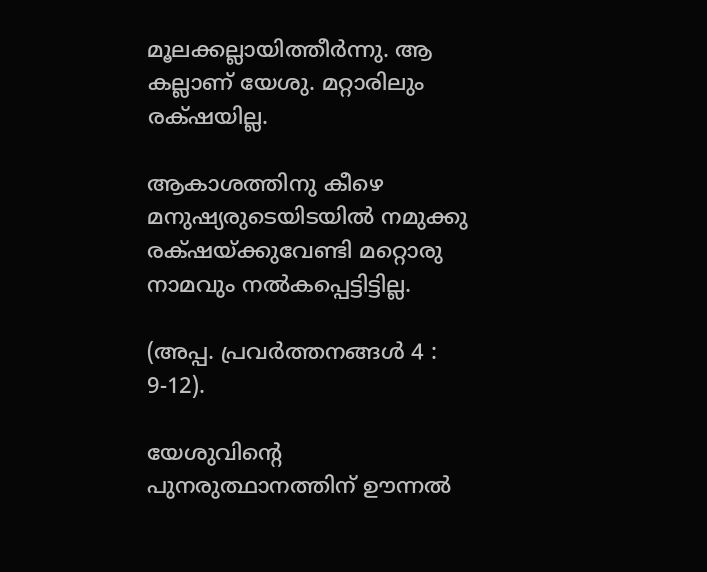മൂലക്കല്ലായിത്തീര്‍ന്നു. ആ കല്ലാണ്‌ യേശു. മറ്റാരിലും രക്‌ഷയില്ല.

ആകാശത്തിനു കീഴെ മനുഷ്യരുടെയിടയില്‍ നമുക്കു രക്‌ഷയ്‌ക്കുവേണ്ടി മറ്റൊരു നാമവും നല്‍കപ്പെട്ടിട്ടില്ല.

(അപ്പ. പ്രവര്‍ത്തനങ്ങള്‍ 4 : 9-12).

യേശുവിന്റെ പുനരുത്ഥാനത്തിന് ഊന്നൽ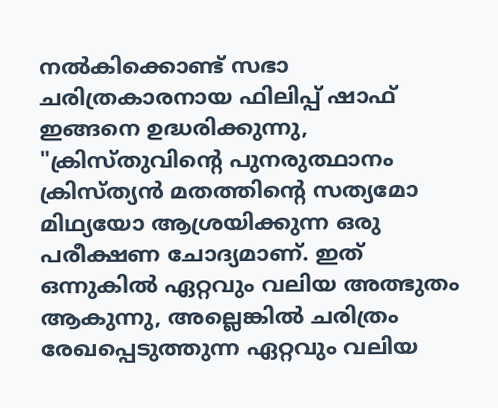നൽകിക്കൊണ്ട് സഭാ ചരിത്രകാരനായ ഫിലിപ്പ് ഷാഫ് ഇങ്ങനെ ഉദ്ധരിക്കുന്നു, "ക്രിസ്തുവിന്റെ പുനരുത്ഥാനം ക്രിസ്ത്യൻ മതത്തിന്റെ സത്യമോ മിഥ്യയോ ആശ്രയിക്കുന്ന ഒരു പരീക്ഷണ ചോദ്യമാണ്. ഇത് ഒന്നുകിൽ ഏറ്റവും വലിയ അത്ഭുതം ആകുന്നു, അല്ലെങ്കിൽ ചരിത്രം രേഖപ്പെടുത്തുന്ന ഏറ്റവും വലിയ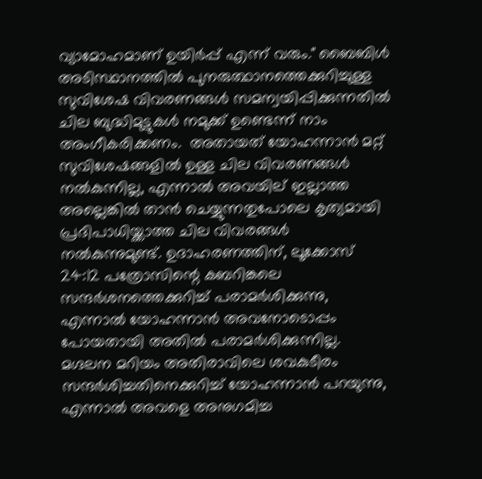വ്യാമോഹമാണ് ഉയിർപ്പ് എന്ന് വരും." ബൈബിൾ അടിസ്ഥാനത്തിൽ പുനരുത്ഥാനത്തെക്കുറിച്ചുള്ള സുവിശേഷ വിവരണങ്ങൾ സമന്വയിപ്പിക്കുന്നതിൽ ചില ബുദ്ധിമുട്ടുകൾ നമുക്ക് ഉണ്ടെന്ന് നാം അംഗീകരിക്കണം.  അതായത് യോഹന്നാൻ മറ്റ് സുവിശേഷങ്ങളിൽ ഉള്ള ചില വിവരണങ്ങൾ നൽകുന്നില്ല, എന്നാൽ അവയില് ഇല്ലാത്ത അല്ലെങ്കിൽ താൻ ചെയ്യുന്നതുപോലെ കൃത്യമായി പ്രദിപാധിയ്ക്കാത്ത ചില വിവരങ്ങൾ നൽകുന്നുമുണ്ട്. ഉദാഹരണത്തിന്, ലൂക്കോസ് 24:12 പത്രോസിന്റെ കബറിങ്കലെ സന്ദർശനത്തെക്കുറിച്ച് പരാമർശിക്കുന്നു, എന്നാൽ യോഹന്നാൻ അവനോടൊപ്പം പോയതായി അതിൽ പരാമർശിക്കുന്നില്ല. മഗ്ദലന മറിയം അതിരാവിലെ ശവകുടീരം സന്ദർശിച്ചതിനെക്കുറിച്ച് യോഹന്നാൻ പറയുന്നു, എന്നാൽ അവളെ അനുഗമിച്ച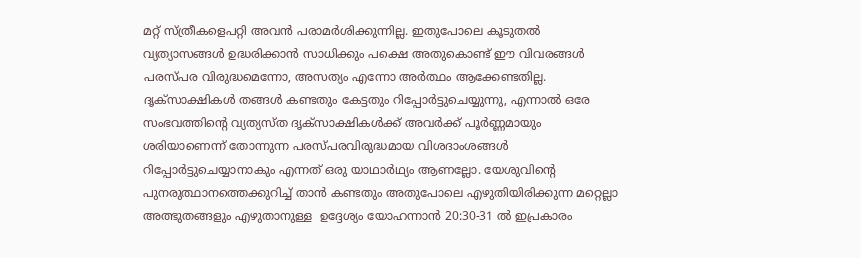മറ്റ് സ്ത്രീകളെപറ്റി അവൻ പരാമർശിക്കുന്നില്ല. ഇതുപോലെ കൂടുതൽ വ്യത്യാസങ്ങൾ ഉദ്ധരിക്കാൻ സാധിക്കും പക്ഷെ അതുകൊണ്ട് ഈ വിവരങ്ങൾ പരസ്പര വിരുദ്ധമെന്നോ, അസത്യം എന്നോ അർത്ഥം ആക്കേണ്ടതില്ല. ദൃക്‌സാക്ഷികൾ തങ്ങൾ കണ്ടതും കേട്ടതും റിപ്പോർട്ടുചെയ്യുന്നു, എന്നാൽ ഒരേ സംഭവത്തിന്റെ വ്യത്യസ്ത ദൃക്‌സാക്ഷികൾക്ക് അവർക്ക് പൂർണ്ണമായും ശരിയാണെന്ന് തോന്നുന്ന പരസ്പരവിരുദ്ധമായ വിശദാംശങ്ങൾ റിപ്പോർട്ടുചെയ്യാനാകും എന്നത് ഒരു യാഥാർഥ്യം ആണല്ലോ. യേശുവിന്റെ പുനരുത്ഥാനത്തെക്കുറിച്ച് താൻ കണ്ടതും അതുപോലെ എഴുതിയിരിക്കുന്ന മറ്റെല്ലാ അത്ഭുതങ്ങളും എഴുതാനുള്ള  ഉദ്ദേശ്യം യോഹന്നാൻ 20:30-31 ൽ ഇപ്രകാരം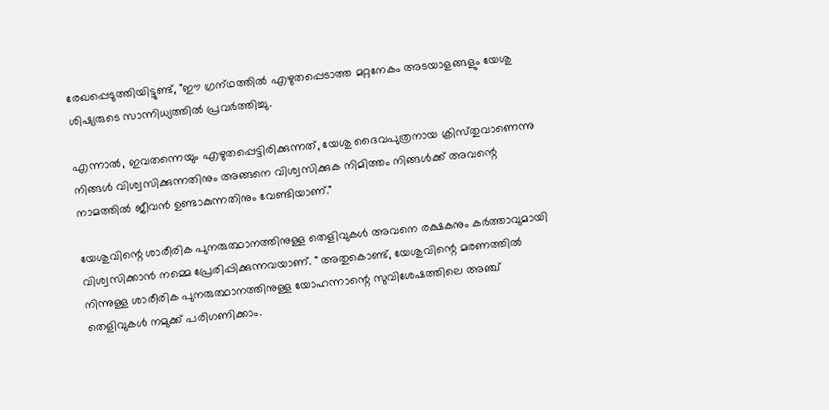രേഖപ്പെടുത്തിയിട്ടുണ്ട്, "ഈ ഗ്രന്‌ഥത്തില്‍ എഴുതപ്പെടാത്ത മറ്റനേകം അടയാളങ്ങളും യേശു ശിഷ്യരുടെ സാന്നിധ്യത്തില്‍ പ്രവര്‍ത്തിച്ചു.

എന്നാല്‍, ഇവതന്നെയും എഴുതപ്പെട്ടിരിക്കുന്നത്‌, യേശു ദൈവപുത്രനായ ക്രിസ്‌തുവാണെന്നു നിങ്ങള്‍ വിശ്വസിക്കുന്നതിനും അങ്ങനെ വിശ്വസിക്കുക നിമിത്തം നിങ്ങള്‍ക്ക്‌ അവന്റെ നാമത്തില്‍ ജീവന്‍ ഉണ്ടാകുന്നതിനും വേണ്ടിയാണ്‌."

യേശുവിന്റെ ശാരീരിക പുനരുത്ഥാനത്തിനുള്ള തെളിവുകൾ അവനെ രക്ഷകനും കർത്താവുമായി വിശ്വസിക്കാൻ നമ്മെ പ്രേരിപ്പിക്കുന്നവയാണ്. " അതുകൊണ്ട്, യേശുവിന്റെ മരണത്തിൽ നിന്നുള്ള ശാരീരിക പുനരുത്ഥാനത്തിനുള്ള യോഹന്നാന്റെ സുവിശേഷത്തിലെ അഞ്ച് തെളിവുകൾ നമുക്ക് പരിഗണിക്കാം.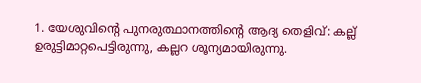1. യേശുവിന്റെ പുനരുത്ഥാനത്തിന്റെ ആദ്യ തെളിവ്: കല്ല് ഉരുട്ടിമാറ്റപെട്ടിരുന്നു, കല്ലറ ശൂന്യമായിരുന്നു.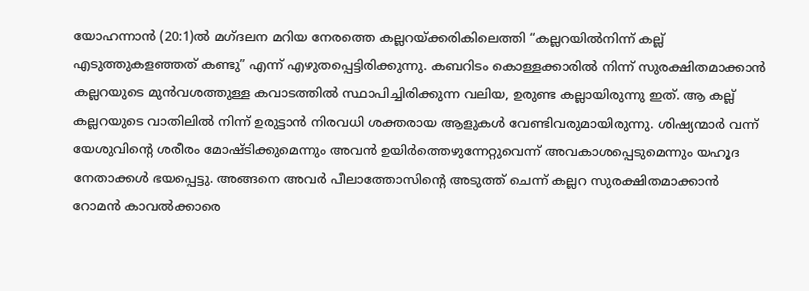യോഹന്നാൻ (20:1)ൽ മഗ്‌ദലന മറിയ നേരത്തെ കല്ലറയ്‌ക്കരികിലെത്തി “കല്ലറയിൽനിന്ന് കല്ല് എടുത്തുകളഞ്ഞത് കണ്ടു” എന്ന് എഴുതപ്പെട്ടിരിക്കുന്നു. കബറിടം കൊള്ളക്കാരിൽ നിന്ന് സുരക്ഷിതമാക്കാൻ കല്ലറയുടെ മുൻവശത്തുള്ള കവാടത്തിൽ സ്ഥാപിച്ചിരിക്കുന്ന വലിയ, ഉരുണ്ട കല്ലായിരുന്നു ഇത്. ആ കല്ല് കല്ലറയുടെ വാതിലിൽ നിന്ന് ഉരുട്ടാൻ നിരവധി ശക്തരായ ആളുകൾ വേണ്ടിവരുമായിരുന്നു. ശിഷ്യന്മാർ വന്ന് യേശുവിന്റെ ശരീരം മോഷ്ടിക്കുമെന്നും അവൻ ഉയിർത്തെഴുന്നേറ്റുവെന്ന് അവകാശപ്പെടുമെന്നും യഹൂദ നേതാക്കൾ ഭയപ്പെട്ടു. അങ്ങനെ അവർ പീലാത്തോസിന്റെ അടുത്ത് ചെന്ന് കല്ലറ സുരക്ഷിതമാക്കാൻ  റോമൻ കാവൽക്കാരെ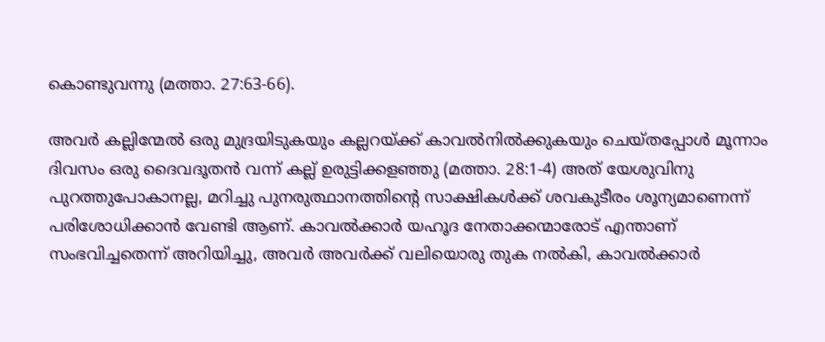കൊണ്ടുവന്നു (മത്താ. 27:63-66).

അവർ കല്ലിന്മേൽ ഒരു മുദ്രയിടുകയും കല്ലറയ്ക്ക് കാവൽനിൽക്കുകയും ചെയ്‌തപ്പോൾ മൂന്നാം ദിവസം ഒരു ദൈവദൂതൻ വന്ന് കല്ല് ഉരുട്ടിക്കളഞ്ഞു (മത്താ. 28:1-4) അത് യേശുവിനു പുറത്തുപോകാനല്ല, മറിച്ചു പുനരുത്ഥാനത്തിന്റെ സാക്ഷികൾക്ക് ശവകുടീരം ശൂന്യമാണെന്ന് പരിശോധിക്കാൻ വേണ്ടി ആണ്. കാവൽക്കാർ യഹൂദ നേതാക്കന്മാരോട് എന്താണ് സംഭവിച്ചതെന്ന് അറിയിച്ചു, അവർ അവർക്ക് വലിയൊരു തുക നൽകി, കാവൽക്കാർ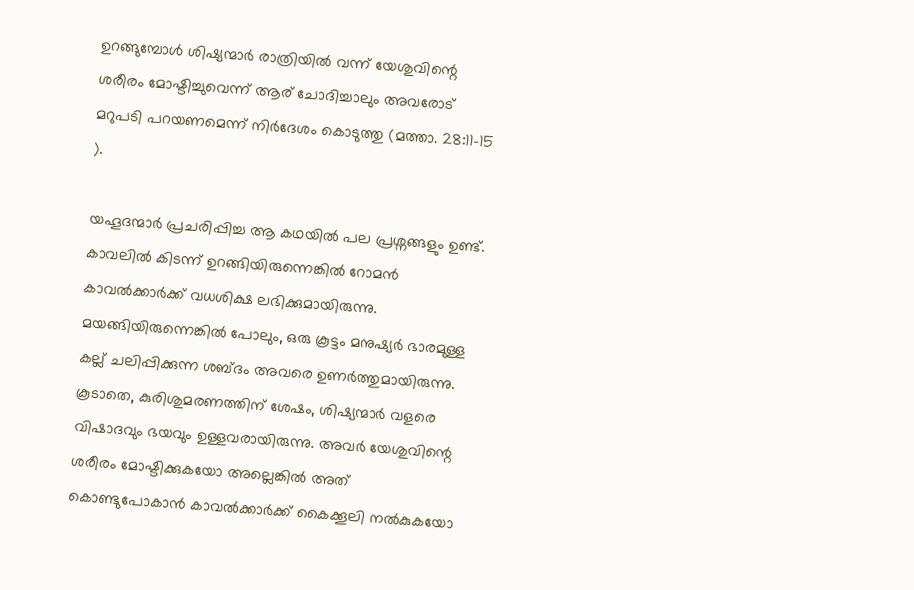ഉറങ്ങുമ്പോൾ ശിഷ്യന്മാർ രാത്രിയിൽ വന്ന് യേശുവിന്റെ ശരീരം മോഷ്ടിച്ചുവെന്ന് ആര് ചോദിച്ചാലും അവരോട് മറുപടി പറയണമെന്ന് നിർദേശം കൊടുത്തു (മത്താ. 28:11-15 ).

യഹൂദന്മാർ പ്രചരിപ്പിച്ച ആ കഥയിൽ പല പ്രശ്നങ്ങളും ഉണ്ട്. കാവലിൽ കിടന്ന് ഉറങ്ങിയിരുന്നെങ്കിൽ റോമൻ കാവൽക്കാർക്ക് വധശിക്ഷ ലഭിക്കുമായിരുന്നു. മയങ്ങിയിരുന്നെങ്കിൽ പോലും, ഒരു കൂട്ടം മനുഷ്യർ ഭാരമുള്ള കല്ല് ചലിപ്പിക്കുന്ന ശബ്ദം അവരെ ഉണർത്തുമായിരുന്നു. കൂടാതെ, കുരിശുമരണത്തിന് ശേഷം, ശിഷ്യന്മാർ വളരെ വിഷാദവും ഭയവും ഉള്ളവരായിരുന്നു. അവർ യേശുവിന്റെ ശരീരം മോഷ്ടിക്കുകയോ അല്ലെങ്കിൽ അത് കൊണ്ടുപോകാൻ കാവൽക്കാർക്ക് കൈക്കൂലി നൽകുകയോ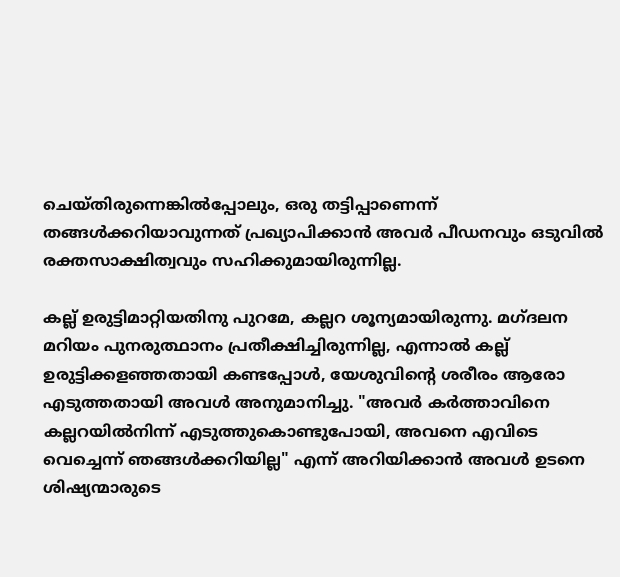ചെയ്‌തിരുന്നെങ്കിൽപ്പോലും, ഒരു തട്ടിപ്പാണെന്ന് തങ്ങൾക്കറിയാവുന്നത് പ്രഖ്യാപിക്കാൻ അവർ പീഡനവും ഒടുവിൽ രക്തസാക്ഷിത്വവും സഹിക്കുമായിരുന്നില്ല.

കല്ല് ഉരുട്ടിമാറ്റിയതിനു പുറമേ, കല്ലറ ശൂന്യമായിരുന്നു. മഗ്ദലന മറിയം പുനരുത്ഥാനം പ്രതീക്ഷിച്ചിരുന്നില്ല, എന്നാൽ കല്ല് ഉരുട്ടിക്കളഞ്ഞതായി കണ്ടപ്പോൾ, യേശുവിന്റെ ശരീരം ആരോ എടുത്തതായി അവൾ അനുമാനിച്ചു. "അവർ കർത്താവിനെ കല്ലറയിൽനിന്ന് എടുത്തുകൊണ്ടുപോയി, അവനെ എവിടെ വെച്ചെന്ന് ഞങ്ങൾക്കറിയില്ല" എന്ന് അറിയിക്കാൻ അവൾ ഉടനെ ശിഷ്യന്മാരുടെ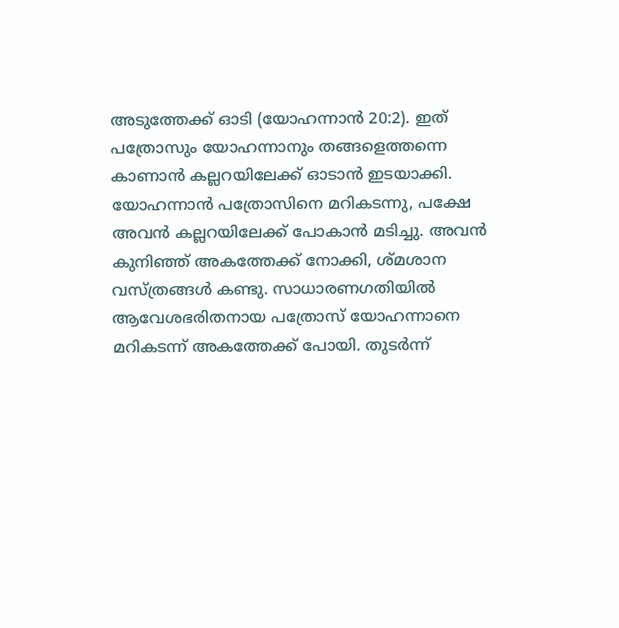അടുത്തേക്ക് ഓടി (യോഹന്നാൻ 20:2). ഇത് പത്രോസും യോഹന്നാനും തങ്ങളെത്തന്നെ കാണാൻ കല്ലറയിലേക്ക് ഓടാൻ ഇടയാക്കി. യോഹന്നാൻ പത്രോസിനെ മറികടന്നു, പക്ഷേ അവൻ കല്ലറയിലേക്ക് പോകാൻ മടിച്ചു. അവൻ കുനിഞ്ഞ് അകത്തേക്ക് നോക്കി, ശ്മശാന വസ്ത്രങ്ങൾ കണ്ടു. സാധാരണഗതിയിൽ ആവേശഭരിതനായ പത്രോസ് യോഹന്നാനെ മറികടന്ന് അകത്തേക്ക് പോയി. തുടർന്ന്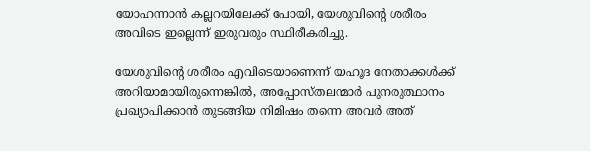യോഹന്നാൻ കല്ലറയിലേക്ക് പോയി, യേശുവിന്റെ ശരീരം അവിടെ ഇല്ലെന്ന് ഇരുവരും സ്ഥിരീകരിച്ചു.

യേശുവിന്റെ ശരീരം എവിടെയാണെന്ന് യഹൂദ നേതാക്കൾക്ക് അറിയാമായിരുന്നെങ്കിൽ, അപ്പോസ്തലന്മാർ പുനരുത്ഥാനം പ്രഖ്യാപിക്കാൻ തുടങ്ങിയ നിമിഷം തന്നെ അവർ അത്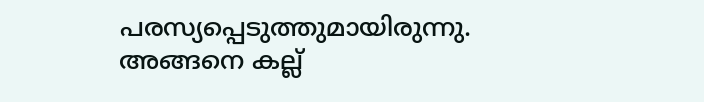പരസ്യപ്പെടുത്തുമായിരുന്നു. അങ്ങനെ കല്ല്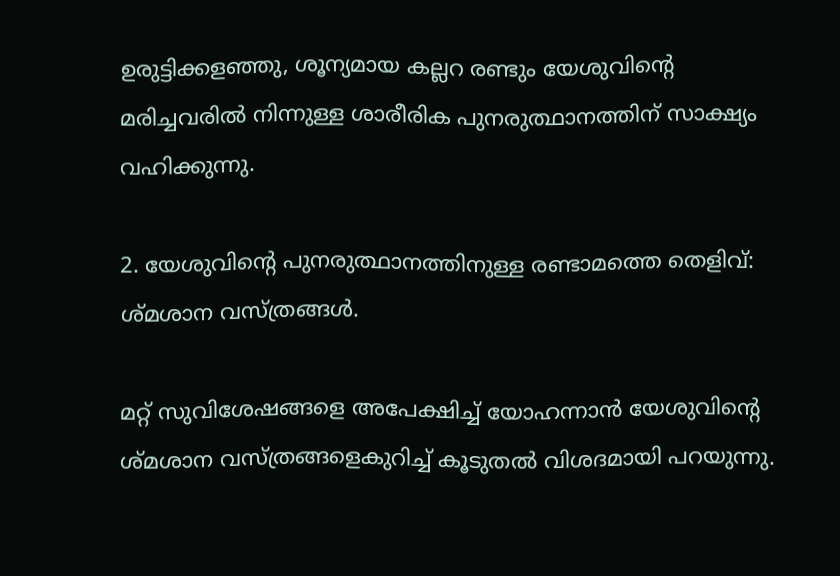ഉരുട്ടിക്കളഞ്ഞു, ശൂന്യമായ കല്ലറ രണ്ടും യേശുവിന്റെ മരിച്ചവരിൽ നിന്നുള്ള ശാരീരിക പുനരുത്ഥാനത്തിന് സാക്ഷ്യം വഹിക്കുന്നു.

2. യേശുവിന്റെ പുനരുത്ഥാനത്തിനുള്ള രണ്ടാമത്തെ തെളിവ്: ശ്മശാന വസ്ത്രങ്ങൾ.

മറ്റ് സുവിശേഷങ്ങളെ അപേക്ഷിച്ച് യോഹന്നാൻ യേശുവിന്റെ ശ്മശാന വസ്ത്രങ്ങളെകുറിച്ച് കൂടുതൽ വിശദമായി പറയുന്നു.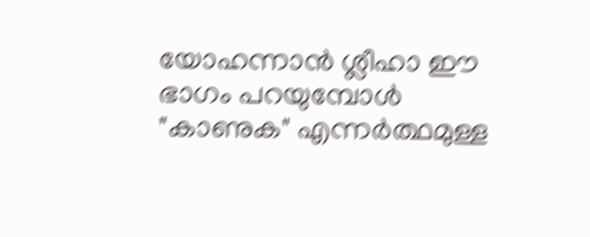യോഹന്നാൻ ശ്ലീഹാ ഈ ഭാഗം പറയുമ്പോൾ "കാണുക" എന്നർത്ഥമുള്ള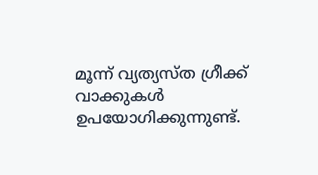മൂന്ന് വ്യത്യസ്ത ഗ്രീക്ക് വാക്കുകൾ ഉപയോഗിക്കുന്നുണ്ട്.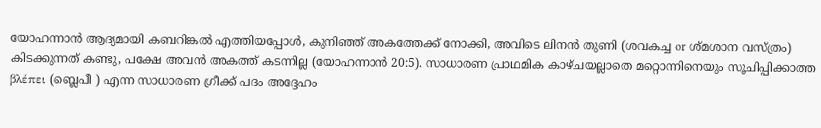യോഹന്നാൻ ആദ്യമായി കബറിങ്കൽ എത്തിയപ്പോൾ, കുനിഞ്ഞ് അകത്തേക്ക് നോക്കി, അവിടെ ലിനൻ തുണി (ശവകച്ച or ശ്മശാന വസ്ത്രം) കിടക്കുന്നത് കണ്ടു, പക്ഷേ അവൻ അകത്ത് കടന്നില്ല (യോഹന്നാൻ 20:5). സാധാരണ പ്രാഥമിക കാഴ്ചയല്ലാതെ മറ്റൊന്നിനെയും സൂചിപ്പിക്കാത്ത βλέπει (ബ്ലെപീ ) എന്ന സാധാരണ ഗ്രീക്ക് പദം അദ്ദേഹം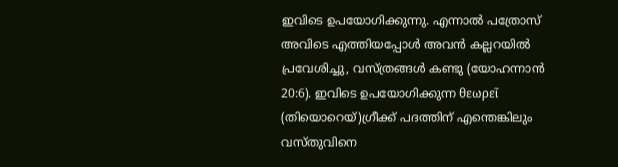ഇവിടെ ഉപയോഗിക്കുന്നു. എന്നാൽ പത്രോസ് അവിടെ എത്തിയപ്പോൾ അവൻ കല്ലറയിൽ പ്രവേശിച്ചു, വസ്ത്രങ്ങൾ കണ്ടു (യോഹന്നാൻ 20:6). ഇവിടെ ഉപയോഗിക്കുന്ന θεωρεῖ (തിയൊറെയ്)ഗ്രീക്ക് പദത്തിന് എന്തെങ്കിലും വസ്തുവിനെ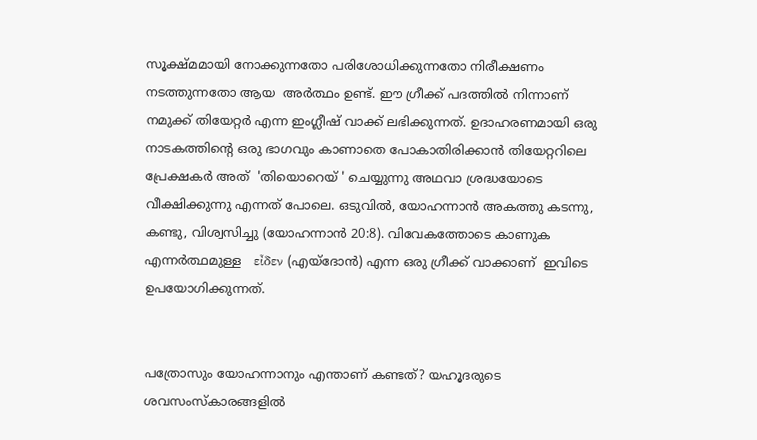സൂക്ഷ്മമായി നോക്കുന്നതോ പരിശോധിക്കുന്നതോ നിരീക്ഷണം നടത്തുന്നതോ ആയ  അർത്ഥം ഉണ്ട്. ഈ ഗ്രീക്ക് പദത്തിൽ നിന്നാണ് നമുക്ക് തിയേറ്റർ എന്ന ഇംഗ്ലീഷ് വാക്ക് ലഭിക്കുന്നത്. ഉദാഹരണമായി ഒരു നാടകത്തിന്റെ ഒരു ഭാഗവും കാണാതെ പോകാതിരിക്കാൻ തിയേറ്ററിലെ പ്രേക്ഷകർ അത്  'തിയൊറെയ് ' ചെയ്യുന്നു അഥവാ ശ്രദ്ധയോടെ വീക്ഷിക്കുന്നു എന്നത് പോലെ. ഒടുവിൽ, യോഹന്നാൻ അകത്തു കടന്നു, കണ്ടു, വിശ്വസിച്ചു (യോഹന്നാൻ 20:8). വിവേകത്തോടെ കാണുക എന്നർത്ഥമുള്ള   εἶδεν (എയ്ദോൻ) എന്ന ഒരു ഗ്രീക്ക് വാക്കാണ്  ഇവിടെ ഉപയോഗിക്കുന്നത്.


പത്രോസും യോഹന്നാനും എന്താണ് കണ്ടത്? യഹൂദരുടെ ശവസംസ്‌കാരങ്ങളിൽ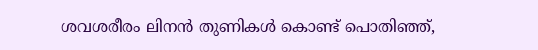ശവശരീരം ലിനൻ തുണികൾ കൊണ്ട് പൊതിഞ്ഞ്,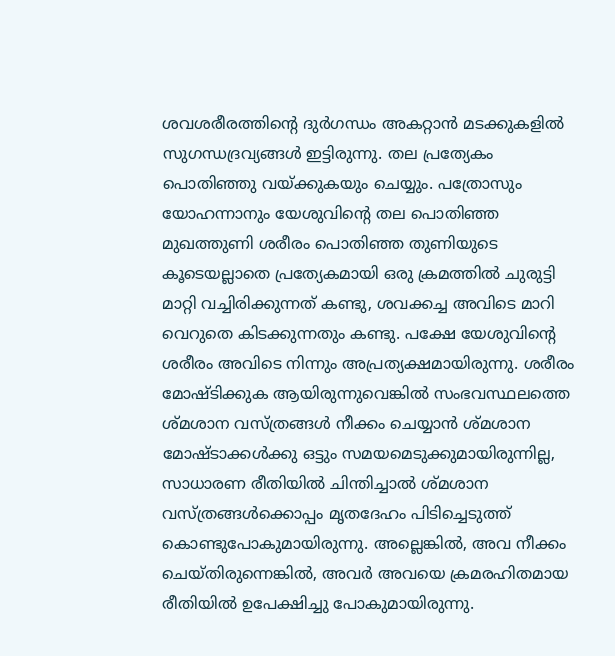ശവശരീരത്തിന്റെ ദുർഗന്ധം അകറ്റാൻ മടക്കുകളിൽ സുഗന്ധദ്രവ്യങ്ങൾ ഇട്ടിരുന്നു. തല പ്രത്യേകം പൊതിഞ്ഞു വയ്ക്കുകയും ചെയ്യും. പത്രോസും യോഹന്നാനും യേശുവിന്റെ തല പൊതിഞ്ഞ മുഖത്തുണി ശരീരം പൊതിഞ്ഞ തുണിയുടെ കൂടെയല്ലാതെ പ്രത്യേകമായി ഒരു ക്രമത്തിൽ ചുരുട്ടി മാറ്റി വച്ചിരിക്കുന്നത് കണ്ടു, ശവക്കച്ച അവിടെ മാറി വെറുതെ കിടക്കുന്നതും കണ്ടു. പക്ഷേ യേശുവിന്റെ ശരീരം അവിടെ നിന്നും അപ്രത്യക്ഷമായിരുന്നു. ശരീരം മോഷ്ടിക്കുക ആയിരുന്നുവെങ്കിൽ സംഭവസ്ഥലത്തെ ശ്മശാന വസ്ത്രങ്ങൾ നീക്കം ചെയ്യാൻ ശ്മശാന മോഷ്ടാക്കൾക്കു ഒട്ടും സമയമെടുക്കുമായിരുന്നില്ല, സാധാരണ രീതിയിൽ ചിന്തിച്ചാൽ ശ്മശാന വസ്ത്രങ്ങൾക്കൊപ്പം മൃതദേഹം പിടിച്ചെടുത്ത് കൊണ്ടുപോകുമായിരുന്നു. അല്ലെങ്കിൽ, അവ നീക്കം ചെയ്തിരുന്നെങ്കിൽ, അവർ അവയെ ക്രമരഹിതമായ രീതിയിൽ ഉപേക്ഷിച്ചു പോകുമായിരുന്നു.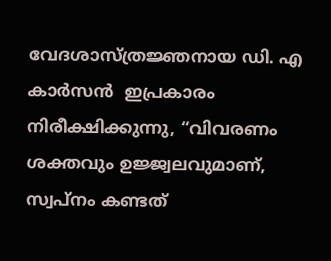വേദശാസ്ത്രജ്ഞനായ ഡി. എ  കാർസൻ  ഇപ്രകാരം നിരീക്ഷിക്കുന്നു, “വിവരണം ശക്തവും ഉജ്ജ്വലവുമാണ്, സ്വപ്നം കണ്ടത്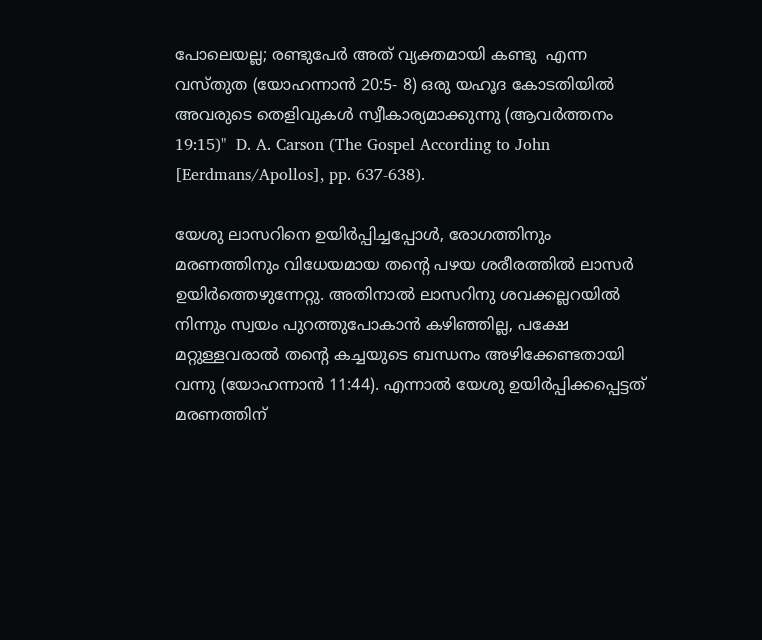പോലെയല്ല; രണ്ടുപേർ അത് വ്യക്തമായി കണ്ടു  എന്ന വസ്തുത (യോഹന്നാൻ 20:5- 8) ഒരു യഹൂദ കോടതിയിൽ അവരുടെ തെളിവുകൾ സ്വീകാര്യമാക്കുന്നു (ആവർത്തനം 19:15)"  D. A. Carson (The Gospel According to John [Eerdmans/Apollos], pp. 637-638).

യേശു ലാസറിനെ ഉയിർപ്പിച്ചപ്പോൾ, രോഗത്തിനും മരണത്തിനും വിധേയമായ തന്റെ പഴയ ശരീരത്തിൽ ലാസർ ഉയിർത്തെഴുന്നേറ്റു. അതിനാൽ ലാസറിനു ശവക്കല്ലറയിൽ നിന്നും സ്വയം പുറത്തുപോകാൻ കഴിഞ്ഞില്ല, പക്ഷേ മറ്റുള്ളവരാൽ തന്റെ കച്ചയുടെ ബന്ധനം അഴിക്കേണ്ടതായി വന്നു (യോഹന്നാൻ 11:44). എന്നാൽ യേശു ഉയിർപ്പിക്കപ്പെട്ടത് മരണത്തിന്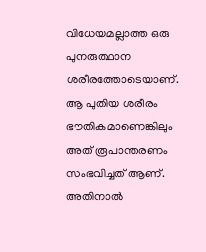വിധേയമല്ലാത്ത ഒരു പുനരുത്ഥാന ശരീരത്തോടെയാണ്. ആ പുതിയ ശരീരം ഭൗതികമാണെങ്കിലും അത് രൂപാന്തരണം സംഭവിച്ചത് ആണ്. അതിനാൽ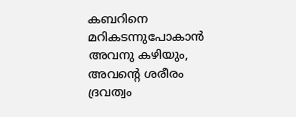കബറിനെ മറികടന്നുപോകാൻ അവനു കഴിയും, അവന്റെ ശരീരം ദ്രവത്വം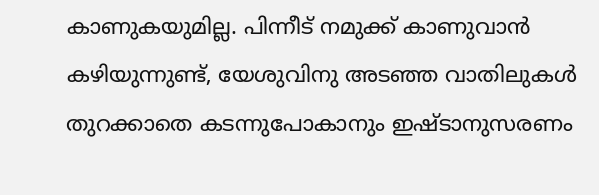കാണുകയുമില്ല. പിന്നീട് നമുക്ക് കാണുവാൻ കഴിയുന്നുണ്ട്, യേശുവിനു അടഞ്ഞ വാതിലുകൾ തുറക്കാതെ കടന്നുപോകാനും ഇഷ്ടാനുസരണം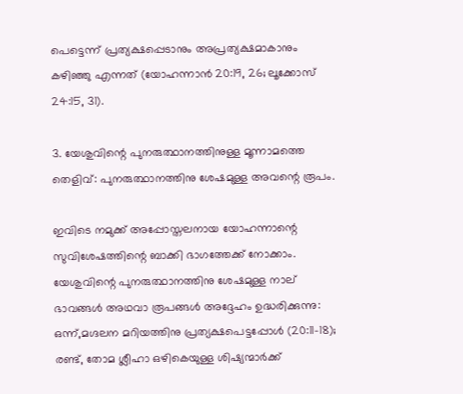പെട്ടെന്ന് പ്രത്യക്ഷപ്പെടാനും അപ്രത്യക്ഷമാകാനും കഴിഞ്ഞു എന്നത് (യോഹന്നാൻ 20:19, 26; ലൂക്കോസ് 24:15, 31).

3. യേശുവിന്റെ പുനരുത്ഥാനത്തിനുള്ള മൂന്നാമത്തെ തെളിവ്: പുനരുത്ഥാനത്തിനു ശേഷമുള്ള അവന്റെ രൂപം.

ഇവിടെ നമുക്ക് അപ്പോസ്തലനായ യോഹന്നാന്റെ സുവിശേഷത്തിന്റെ ബാക്കി ഭാഗത്തേക്ക് നോക്കാം. യേശുവിന്റെ പുനരുത്ഥാനത്തിനു ശേഷമുള്ള നാല് ഭാവങ്ങൾ അഥവാ രൂപങ്ങൾ അദ്ദേഹം ഉദ്ധരിക്കുന്നു: ഒന്ന്,മഗ്ദലന മറിയത്തിനു പ്രത്യക്ഷപെട്ടപ്പോൾ (20:11-18); രണ്ട്, തോമ ശ്ലീഹാ ഒഴികെയുള്ള ശിഷ്യന്മാർക്ക്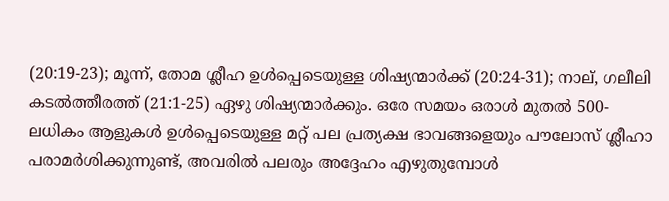(20:19-23); മൂന്ന്, തോമ ശ്ലീഹ ഉൾപ്പെടെയുള്ള ശിഷ്യന്മാർക്ക് (20:24-31); നാല്, ഗലീലി കടൽത്തീരത്ത് (21:1-25) ഏഴു ശിഷ്യന്മാർക്കും. ഒരേ സമയം ഒരാൾ മുതൽ 500-ലധികം ആളുകൾ ഉൾപ്പെടെയുള്ള മറ്റ് പല പ്രത്യക്ഷ ഭാവങ്ങളെയും പൗലോസ് ശ്ലീഹാ പരാമർശിക്കുന്നുണ്ട്, അവരിൽ പലരും അദ്ദേഹം എഴുതുമ്പോൾ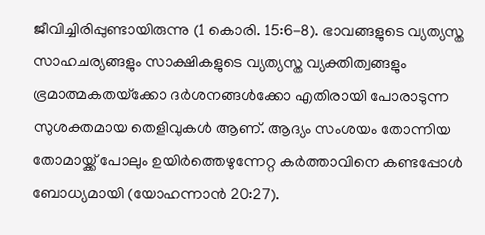ജീവിച്ചിരിപ്പുണ്ടായിരുന്നു (1 കൊരി. 15:6-8). ഭാവങ്ങളുടെ വ്യത്യസ്ത സാഹചര്യങ്ങളും സാക്ഷികളുടെ വ്യത്യസ്ത വ്യക്തിത്വങ്ങളും ഭ്രമാത്മകതയ്‌ക്കോ ദർശനങ്ങൾക്കോ എതിരായി പോരാടുന്ന സുശക്തമായ തെളിവുകൾ ആണ്. ആദ്യം സംശയം തോന്നിയ തോമായ്ക്ക് പോലും ഉയിർത്തെഴുന്നേറ്റ കർത്താവിനെ കണ്ടപ്പോൾ ബോധ്യമായി (യോഹന്നാൻ 20:27).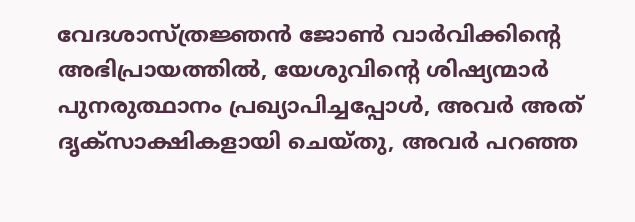വേദശാസ്ത്രജ്ഞൻ ജോൺ വാർവിക്കിന്റെ അഭിപ്രായത്തിൽ, യേശുവിന്റെ ശിഷ്യന്മാർ പുനരുത്ഥാനം പ്രഖ്യാപിച്ചപ്പോൾ, അവർ അത് ദൃക്സാക്ഷികളായി ചെയ്തു, അവർ പറഞ്ഞ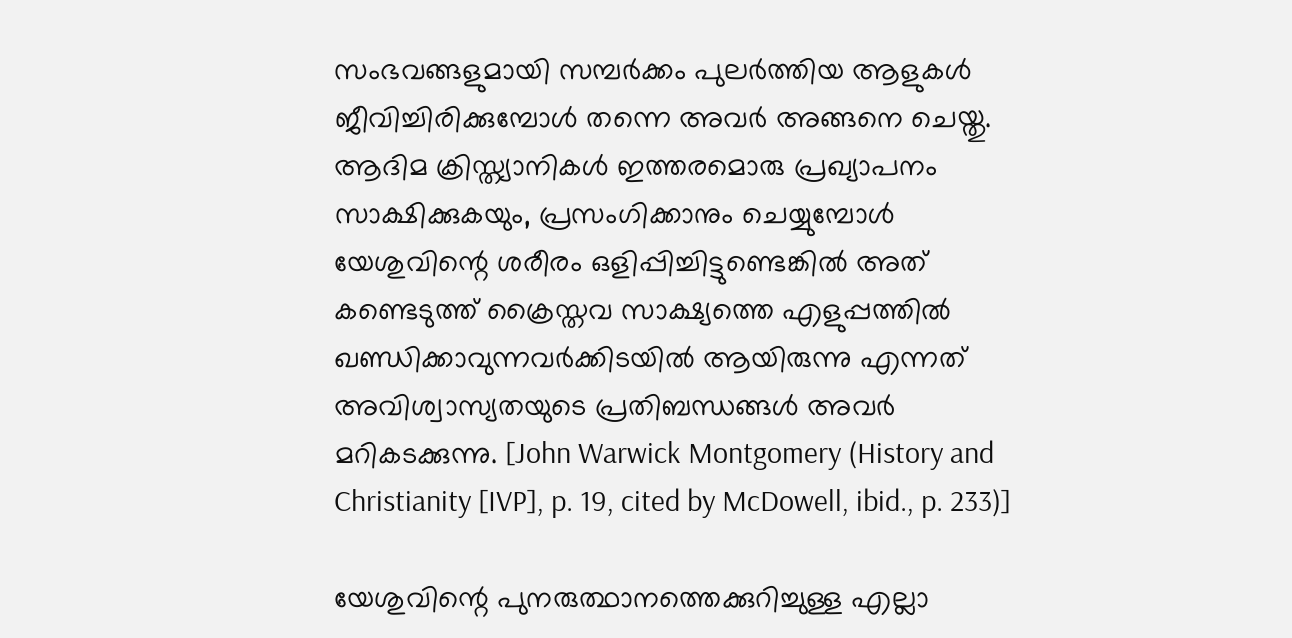സംഭവങ്ങളുമായി സമ്പർക്കം പുലർത്തിയ ആളുകൾ ജീവിച്ചിരിക്കുമ്പോൾ തന്നെ അവർ അങ്ങനെ ചെയ്തു. ആദിമ ക്രിസ്ത്യാനികൾ ഇത്തരമൊരു പ്രഖ്യാപനം സാക്ഷിക്കുകയും, പ്രസംഗിക്കാനും ചെയ്യുമ്പോൾ  യേശുവിന്റെ ശരീരം ഒളിപ്പിച്ചിട്ടുണ്ടെങ്കിൽ അത് കണ്ടെടുത്ത് ക്രൈസ്തവ സാക്ഷ്യത്തെ എളുപ്പത്തിൽ ഖണ്ഡിക്കാവുന്നവർക്കിടയിൽ ആയിരുന്നു എന്നത് അവിശ്വാസ്യതയുടെ പ്രതിബന്ധങ്ങൾ അവർ മറികടക്കുന്നു. [John Warwick Montgomery (History and Christianity [IVP], p. 19, cited by McDowell, ibid., p. 233)]

യേശുവിന്റെ പുനരുത്ഥാനത്തെക്കുറിച്ചുള്ള എല്ലാ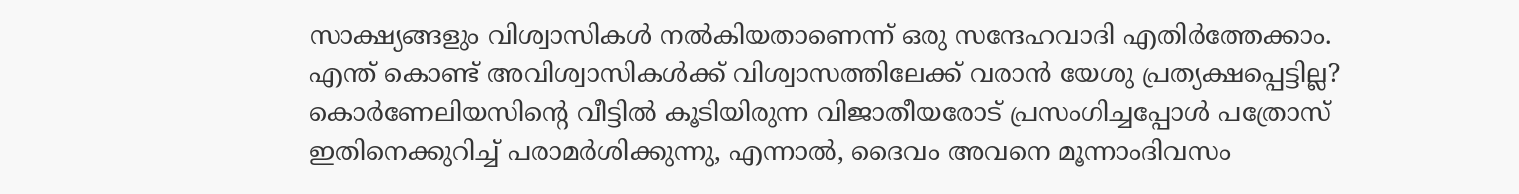സാക്ഷ്യങ്ങളും വിശ്വാസികൾ നൽകിയതാണെന്ന് ഒരു സന്ദേഹവാദി എതിർത്തേക്കാം. എന്ത് കൊണ്ട് അവിശ്വാസികൾക്ക് വിശ്വാസത്തിലേക്ക് വരാൻ യേശു പ്രത്യക്ഷപ്പെട്ടില്ല? കൊർണേലിയസിന്റെ വീട്ടിൽ കൂടിയിരുന്ന വിജാതീയരോട് പ്രസംഗിച്ചപ്പോൾ പത്രോസ് ഇതിനെക്കുറിച്ച് പരാമർശിക്കുന്നു, എന്നാല്‍, ദൈവം അവനെ മൂന്നാംദിവസം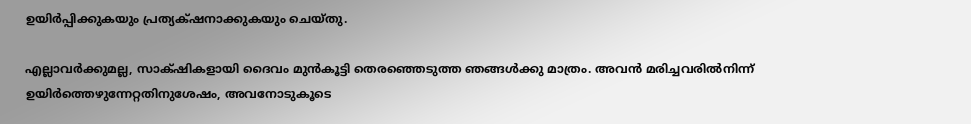ഉയിര്‍പ്പിക്കുകയും പ്രത്യക്‌ഷനാക്കുകയും ചെയ്‌തു.

എല്ലാവര്‍ക്കുമല്ല, സാക്‌ഷികളായി ദൈവം മുന്‍കൂട്ടി തെരഞ്ഞെടുത്ത ഞങ്ങള്‍ക്കു മാത്രം. അവന്‍ മരിച്ചവരില്‍നിന്ന്‌ ഉയിര്‍ത്തെഴുന്നേറ്റതിനുശേഷം, അവനോടുകൂടെ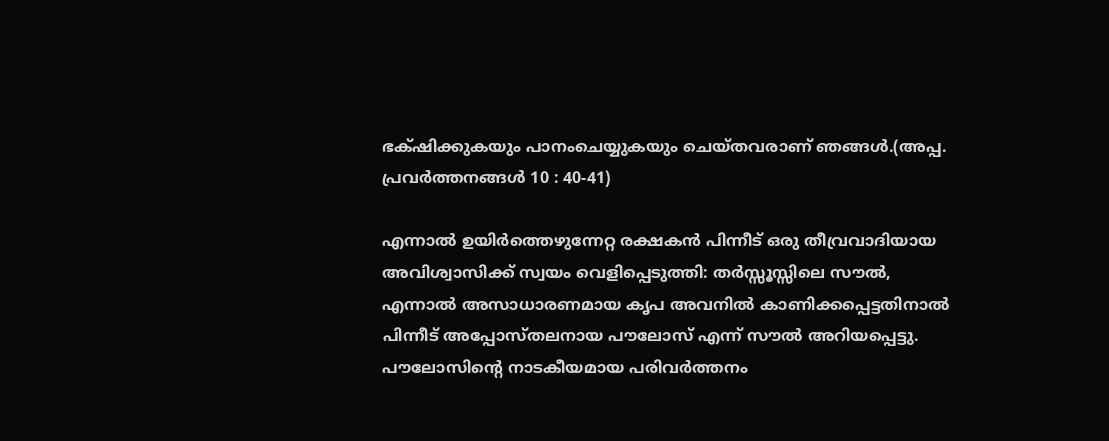ഭക്‌ഷിക്കുകയും പാനംചെയ്യുകയും ചെയ്‌തവരാണ്‌ ഞങ്ങള്‍.(അപ്പ. പ്രവര്‍ത്തനങ്ങള്‍ 10 : 40-41)

എന്നാൽ ഉയിർത്തെഴുന്നേറ്റ രക്ഷകൻ പിന്നീട് ഒരു തീവ്രവാദിയായ അവിശ്വാസിക്ക് സ്വയം വെളിപ്പെടുത്തി: തർസ്സൂസ്സിലെ സൗൽ, എന്നാൽ അസാധാരണമായ കൃപ അവനിൽ കാണിക്കപ്പെട്ടതിനാൽ പിന്നീട് അപ്പോസ്തലനായ പൗലോസ് എന്ന് സൗൽ അറിയപ്പെട്ടു. പൗലോസിന്റെ നാടകീയമായ പരിവർത്തനം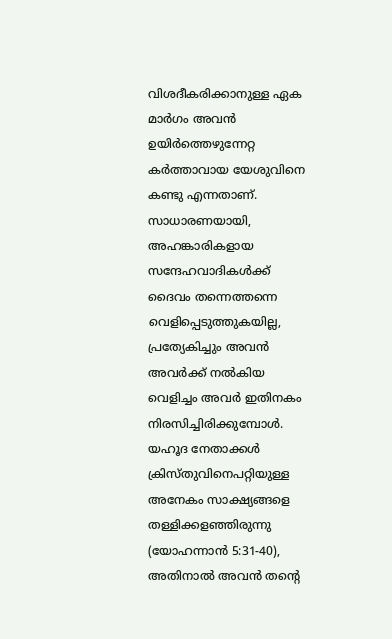വിശദീകരിക്കാനുള്ള ഏക മാർഗം അവൻ ഉയിർത്തെഴുന്നേറ്റ കർത്താവായ യേശുവിനെ കണ്ടു എന്നതാണ്.  സാധാരണയായി, അഹങ്കാരികളായ സന്ദേഹവാദികൾക്ക് ദൈവം തന്നെത്തന്നെ വെളിപ്പെടുത്തുകയില്ല, പ്രത്യേകിച്ചും അവൻ അവർക്ക് നൽകിയ വെളിച്ചം അവർ ഇതിനകം നിരസിച്ചിരിക്കുമ്പോൾ. യഹൂദ നേതാക്കൾ ക്രിസ്തുവിനെപറ്റിയുള്ള അനേകം സാക്ഷ്യങ്ങളെ തള്ളിക്കളഞ്ഞിരുന്നു (യോഹന്നാൻ 5:31-40), അതിനാൽ അവൻ തന്റെ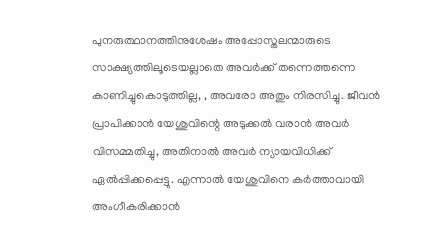പുനരുത്ഥാനത്തിനുശേഷം അപ്പോസ്തലന്മാരുടെ സാക്ഷ്യത്തിലൂടെയല്ലാതെ അവർക്ക് തന്നെത്തന്നെ കാണിച്ചുകൊടുത്തില്ല, , അവരോ അതും നിരസിച്ചു. ജീവൻ പ്രാപിക്കാൻ യേശുവിന്റെ അടുക്കൽ വരാൻ അവർ വിസമ്മതിച്ചു, അതിനാൽ അവർ ന്യായവിധിക്ക് ഏൽപ്പിക്കപ്പെട്ടു. എന്നാൽ യേശുവിനെ കർത്താവായി അംഗീകരിക്കാൻ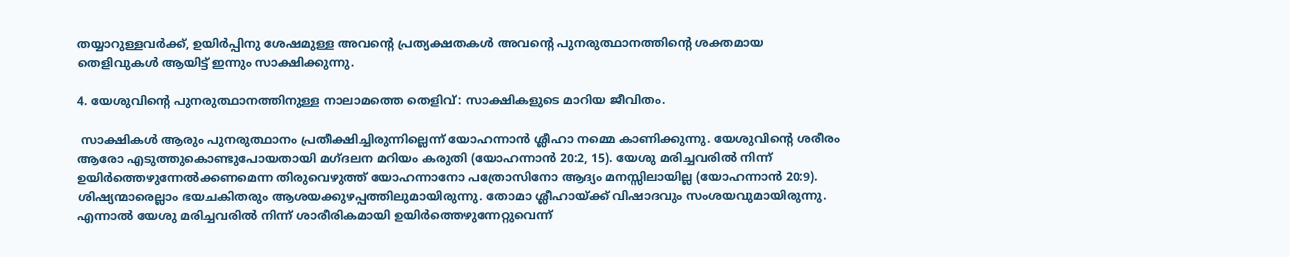തയ്യാറുള്ളവർക്ക്, ഉയിർപ്പിനു ശേഷമുള്ള അവന്റെ പ്രത്യക്ഷതകൾ അവന്റെ പുനരുത്ഥാനത്തിന്റെ ശക്തമായ തെളിവുകൾ ആയിട്ട് ഇന്നും സാക്ഷിക്കുന്നു.

4. യേശുവിന്റെ പുനരുത്ഥാനത്തിനുള്ള നാലാമത്തെ തെളിവ്: സാക്ഷികളുടെ മാറിയ ജീവിതം.

 സാക്ഷികൾ ആരും പുനരുത്ഥാനം പ്രതീക്ഷിച്ചിരുന്നില്ലെന്ന് യോഹന്നാൻ ശ്ലീഹാ നമ്മെ കാണിക്കുന്നു. യേശുവിന്റെ ശരീരം ആരോ എടുത്തുകൊണ്ടുപോയതായി മഗ്ദലന മറിയം കരുതി (യോഹന്നാൻ 20:2, 15). യേശു മരിച്ചവരിൽ നിന്ന് ഉയിർത്തെഴുന്നേൽക്കണമെന്ന തിരുവെഴുത്ത് യോഹന്നാനോ പത്രോസിനോ ആദ്യം മനസ്സിലായില്ല (യോഹന്നാൻ 20:9). ശിഷ്യന്മാരെല്ലാം ഭയചകിതരും ആശയക്കുഴപ്പത്തിലുമായിരുന്നു. തോമാ ശ്ലീഹായ്ക്ക് വിഷാദവും സംശയവുമായിരുന്നു. എന്നാൽ യേശു മരിച്ചവരിൽ നിന്ന് ശാരീരികമായി ഉയിർത്തെഴുന്നേറ്റുവെന്ന്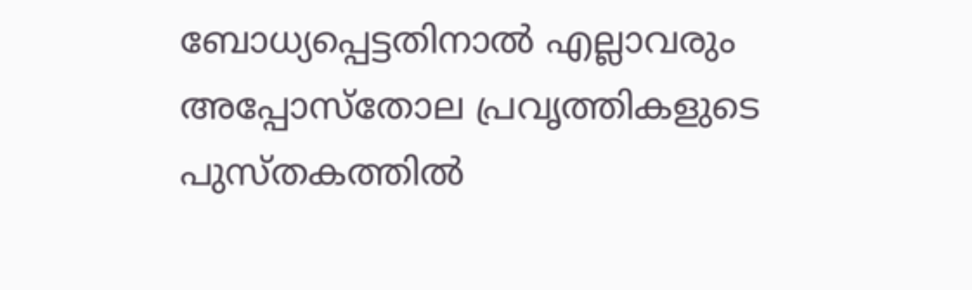ബോധ്യപ്പെട്ടതിനാൽ എല്ലാവരും അപ്പോസ്‌തോല പ്രവൃത്തികളുടെ പുസ്തകത്തിൽ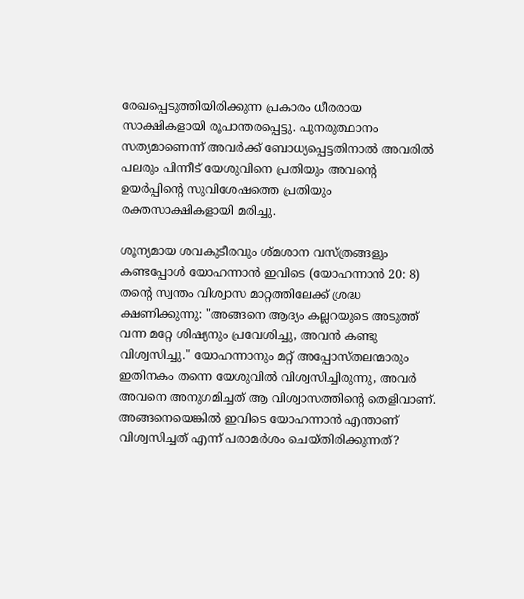രേഖപ്പെടുത്തിയിരിക്കുന്ന പ്രകാരം ധീരരായ സാക്ഷികളായി രൂപാന്തരപ്പെട്ടു. പുനരുത്ഥാനം സത്യമാണെന്ന് അവർക്ക് ബോധ്യപ്പെട്ടതിനാൽ അവരിൽ പലരും പിന്നീട് യേശുവിനെ പ്രതിയും അവന്റെ ഉയർപ്പിന്റെ സുവിശേഷത്തെ പ്രതിയും രക്തസാക്ഷികളായി മരിച്ചു.

ശൂന്യമായ ശവകുടീരവും ശ്മശാന വസ്ത്രങ്ങളും കണ്ടപ്പോൾ യോഹന്നാൻ ഇവിടെ (യോഹന്നാൻ 20: 8) തന്റെ സ്വന്തം വിശ്വാസ മാറ്റത്തിലേക്ക് ശ്രദ്ധ ക്ഷണിക്കുന്നു: "അങ്ങനെ ആദ്യം കല്ലറയുടെ അടുത്ത് വന്ന മറ്റേ ശിഷ്യനും പ്രവേശിച്ചു, അവൻ കണ്ടു വിശ്വസിച്ചു." യോഹന്നാനും മറ്റ് അപ്പോസ്തലന്മാരും ഇതിനകം തന്നെ യേശുവിൽ വിശ്വസിച്ചിരുന്നു, അവർ അവനെ അനുഗമിച്ചത് ആ വിശ്വാസത്തിന്റെ തെളിവാണ്. അങ്ങനെയെങ്കിൽ ഇവിടെ യോഹന്നാൻ എന്താണ് വിശ്വസിച്ചത് എന്ന് പരാമർശം ചെയ്തിരിക്കുന്നത്?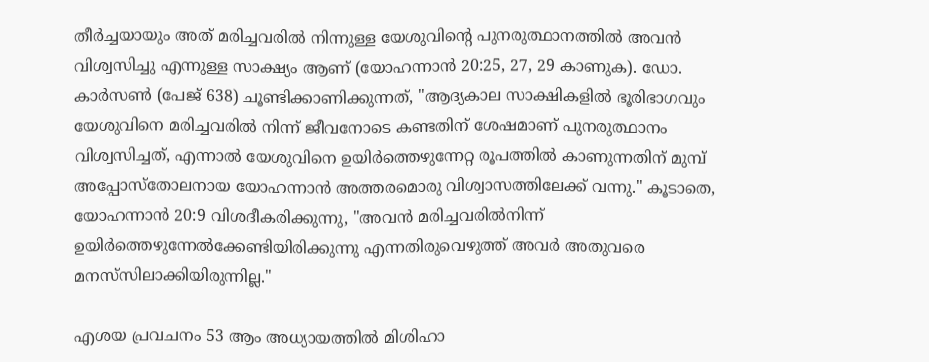തീർച്ചയായും അത് മരിച്ചവരിൽ നിന്നുള്ള യേശുവിന്റെ പുനരുത്ഥാനത്തിൽ അവൻ വിശ്വസിച്ചു എന്നുള്ള സാക്ഷ്യം ആണ് (യോഹന്നാൻ 20:25, 27, 29 കാണുക). ഡോ. കാർസൺ (പേജ് 638) ചൂണ്ടിക്കാണിക്കുന്നത്, "ആദ്യകാല സാക്ഷികളിൽ ഭൂരിഭാഗവും യേശുവിനെ മരിച്ചവരിൽ നിന്ന് ജീവനോടെ കണ്ടതിന് ശേഷമാണ് പുനരുത്ഥാനം വിശ്വസിച്ചത്, എന്നാൽ യേശുവിനെ ഉയിർത്തെഴുന്നേറ്റ രൂപത്തിൽ കാണുന്നതിന് മുമ്പ് അപ്പോസ്തോലനായ യോഹന്നാൻ അത്തരമൊരു വിശ്വാസത്തിലേക്ക് വന്നു." കൂടാതെ, യോഹന്നാൻ 20:9 വിശദീകരിക്കുന്നു, "അവന്‍ മരിച്ചവരില്‍നിന്ന്‌ ഉയിര്‍ത്തെഴുന്നേല്‍ക്കേണ്ടിയിരിക്കുന്നു എന്നതിരുവെഴുത്ത്‌ അവര്‍ അതുവരെ മനസ്‌സിലാക്കിയിരുന്നില്ല."

എശയ പ്രവചനം 53 ആം അധ്യായത്തിൽ മിശിഹാ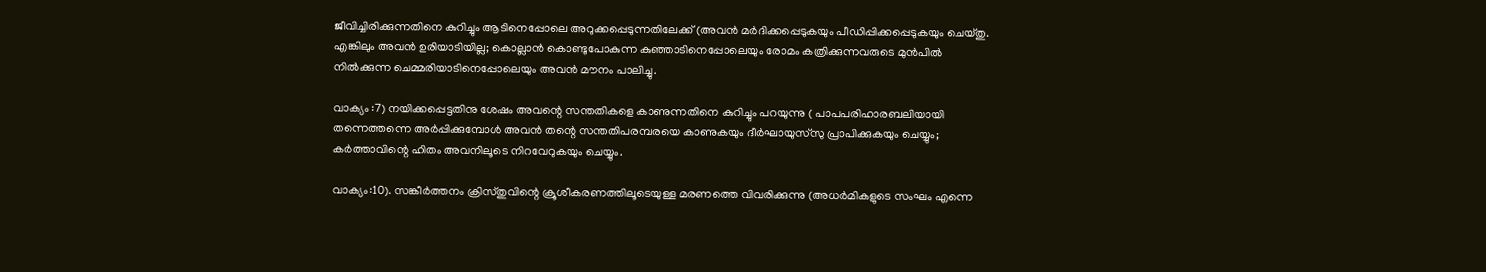ജീവിച്ചിരിക്കുന്നതിനെ കുറിച്ചും ആടിനെപ്പോലെ അറുക്കപ്പെടുന്നതിലേക്ക് (അവന്‍ മര്‍ദിക്കപ്പെടുകയും പീഡിപ്പിക്കപ്പെടുകയും ചെയ്‌തു. എങ്കിലും അവന്‍ ഉരിയാടിയില്ല; കൊല്ലാന്‍ കൊണ്ടുപോകുന്ന കുഞ്ഞാടിനെപ്പോലെയും രോമം കത്രിക്കുന്നവരുടെ മുന്‍പില്‍ നില്‍ക്കുന്ന ചെമ്മരിയാടിനെപ്പോലെയും അവന്‍ മൗനം പാലിച്ചു.

വാക്യം :7) നയിക്കപ്പെട്ടതിനു ശേഷം അവന്റെ സന്തതികളെ കാണുന്നതിനെ കുറിച്ചും പറയുന്നു ( പാപപരിഹാരബലിയായി തന്നെത്തന്നെ അര്‍പ്പിക്കുമ്പോള്‍ അവന്‍ തന്റെ സന്തതിപരമ്പരയെ കാണുകയും ദീര്‍ഘായുസ്‌സു പ്രാപിക്കുകയും ചെയ്യും; കര്‍ത്താവിന്റെ ഹിതം അവനിലൂടെ നിറവേറുകയും ചെയ്യും.

വാക്യം:10). സങ്കീർത്തനം ക്രിസ്തുവിന്റെ ക്രൂശീകരണത്തിലൂടെയുള്ള മരണത്തെ വിവരിക്കുന്നു (അധര്‍മികളുടെ സംഘം എന്നെ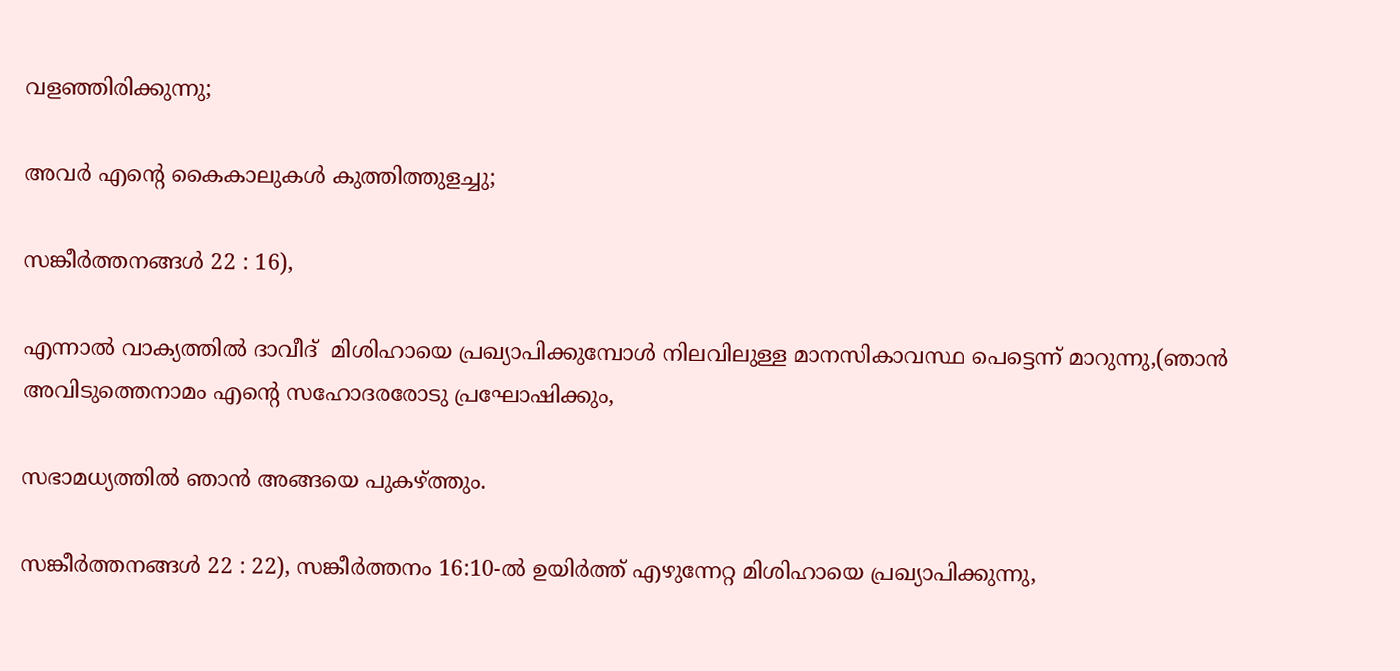വളഞ്ഞിരിക്കുന്നു;

അവര്‍ എന്റെ കൈകാലുകള്‍ കുത്തിത്തുളച്ചു;

സങ്കീര്‍ത്തനങ്ങള്‍ 22 : 16),

എന്നാൽ വാക്യത്തിൽ ദാവീദ്  മിശിഹായെ പ്രഖ്യാപിക്കുമ്പോൾ നിലവിലുള്ള മാനസികാവസ്ഥ പെട്ടെന്ന് മാറുന്നു,(ഞാന്‍ അവിടുത്തെനാമം എന്റെ സഹോദരരോടു പ്രഘോഷിക്കും,

സഭാമധ്യത്തില്‍ ഞാന്‍ അങ്ങയെ പുകഴ്‌ത്തും.

സങ്കീര്‍ത്തനങ്ങള്‍ 22 : 22), സങ്കീർത്തനം 16:10-ൽ ഉയിർത്ത് എഴുന്നേറ്റ മിശിഹായെ പ്രഖ്യാപിക്കുന്നു,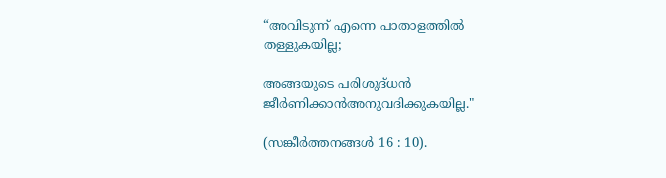“അവിടുന്ന്‌ എന്നെ പാതാളത്തില്‍ തള്ളുകയില്ല;

അങ്ങയുടെ പരിശുദ്‌ധന്‍ ജീര്‍ണിക്കാന്‍അനുവദിക്കുകയില്ല."

(സങ്കീര്‍ത്തനങ്ങള്‍ 16 : 10).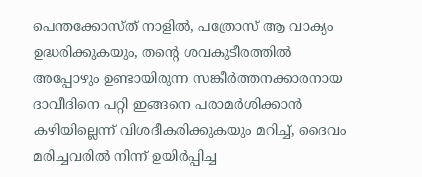പെന്തക്കോസ്ത് നാളിൽ, പത്രോസ് ആ വാക്യം ഉദ്ധരിക്കുകയും, തന്റെ ശവകുടീരത്തിൽ അപ്പോഴും ഉണ്ടായിരുന്ന സങ്കീർത്തനക്കാരനായ ദാവീദിനെ പറ്റി ഇങ്ങനെ പരാമർശിക്കാൻ കഴിയില്ലെന്ന് വിശദീകരിക്കുകയും മറിച്ച്, ദൈവം മരിച്ചവരിൽ നിന്ന് ഉയിർപ്പിച്ച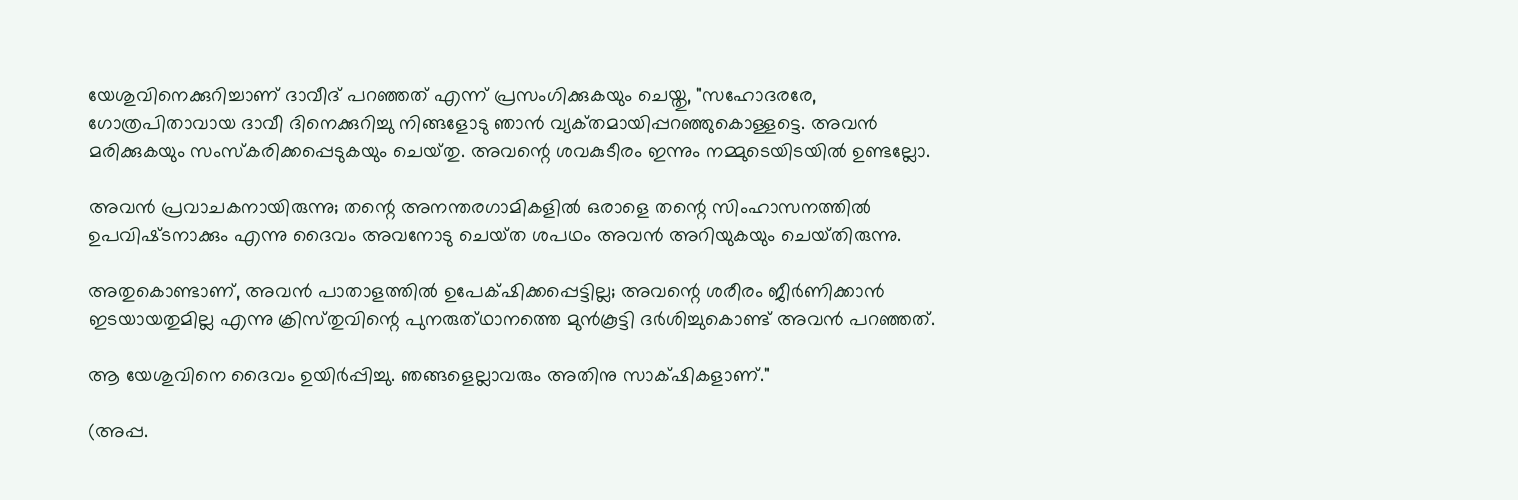യേശുവിനെക്കുറിച്ചാണ് ദാവീദ് പറഞ്ഞത് എന്ന് പ്രസംഗിക്കുകയും ചെയ്തു, "സഹോദരരേ, ഗോത്രപിതാവായ ദാവീ ദിനെക്കുറിച്ചു നിങ്ങളോടു ഞാന്‍ വ്യക്‌തമായിപ്പറഞ്ഞുകൊള്ളട്ടെ. അവന്‍ മരിക്കുകയും സംസ്‌കരിക്കപ്പെടുകയും ചെയ്‌തു. അവന്റെ ശവകുടീരം ഇന്നും നമ്മുടെയിടയില്‍ ഉണ്ടല്ലോ.

അവന്‍ പ്രവാചകനായിരുന്നു; തന്റെ അനന്തരഗാമികളില്‍ ഒരാളെ തന്റെ സിംഹാസനത്തില്‍ ഉപവിഷ്‌ടനാക്കും എന്നു ദൈവം അവനോടു ചെയ്‌ത ശപഥം അവന്‍ അറിയുകയും ചെയ്‌തിരുന്നു.

അതുകൊണ്ടാണ്‌, അവന്‍ പാതാളത്തില്‍ ഉപേക്‌ഷിക്കപ്പെട്ടില്ല; അവന്റെ ശരീരം ജീര്‍ണിക്കാന്‍ ഇടയായതുമില്ല എന്നു ക്രിസ്‌തുവിന്റെ പുനരുത്‌ഥാനത്തെ മുന്‍കൂട്ടി ദര്‍ശിച്ചുകൊണ്ട്‌ അവന്‍ പറഞ്ഞത്‌.

ആ യേശുവിനെ ദൈവം ഉയിര്‍പ്പിച്ചു. ഞങ്ങളെല്ലാവരും അതിനു സാക്‌ഷികളാണ്‌."

(അപ്പ.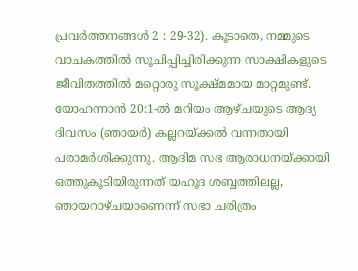പ്രവര്‍ത്തനങ്ങള്‍ 2 : 29-32). കൂടാതെ, നമ്മുടെ വാചകത്തിൽ സൂചിപ്പിച്ചിരിക്കുന്ന സാക്ഷികളുടെ ജീവിതത്തിൽ മറ്റൊരു സൂക്ഷ്മമായ മാറ്റമുണ്ട്. യോഹന്നാൻ 20:1-ൽ മറിയം ആഴ്ചയുടെ ആദ്യ ദിവസം (ഞായർ) കല്ലറയ്ക്കൽ വന്നതായി പരാമർശിക്കുന്നു. ആദിമ സഭ ആരാധനയ്ക്കായി ഒത്തുകൂടിയിരുന്നത് യഹൂദ ശബ്ബത്തിലല്ല, ഞായറാഴ്ചയാണെന്ന് സഭാ ചരിത്രം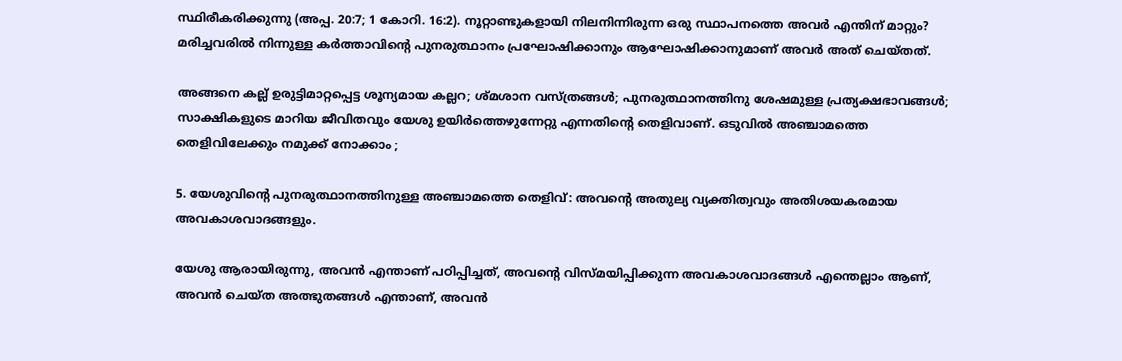സ്ഥിരീകരിക്കുന്നു (അപ്പ. 20:7; 1 കോറി. 16:2). നൂറ്റാണ്ടുകളായി നിലനിന്നിരുന്ന ഒരു സ്ഥാപനത്തെ അവർ എന്തിന് മാറ്റും? മരിച്ചവരിൽ നിന്നുള്ള കർത്താവിന്റെ പുനരുത്ഥാനം പ്രഘോഷിക്കാനും ആഘോഷിക്കാനുമാണ് അവർ അത് ചെയ്തത്.

അങ്ങനെ കല്ല് ഉരുട്ടിമാറ്റപ്പെട്ട ശൂന്യമായ കല്ലറ; ശ്മശാന വസ്ത്രങ്ങൾ; പുനരുത്ഥാനത്തിനു ശേഷമുള്ള പ്രത്യക്ഷഭാവങ്ങൾ; സാക്ഷികളുടെ മാറിയ ജീവിതവും യേശു ഉയിർത്തെഴുന്നേറ്റു എന്നതിന്റെ തെളിവാണ്. ഒടുവിൽ അഞ്ചാമത്തെ തെളിവിലേക്കും നമുക്ക് നോക്കാം ;

5. യേശുവിന്റെ പുനരുത്ഥാനത്തിനുള്ള അഞ്ചാമത്തെ തെളിവ്: അവന്റെ അതുല്യ വ്യക്തിത്വവും അതിശയകരമായ അവകാശവാദങ്ങളും.

യേശു ആരായിരുന്നു, അവൻ എന്താണ് പഠിപ്പിച്ചത്, അവന്റെ വിസ്മയിപ്പിക്കുന്ന അവകാശവാദങ്ങൾ എന്തെല്ലാം ആണ്, അവൻ ചെയ്ത അത്ഭുതങ്ങൾ എന്താണ്, അവൻ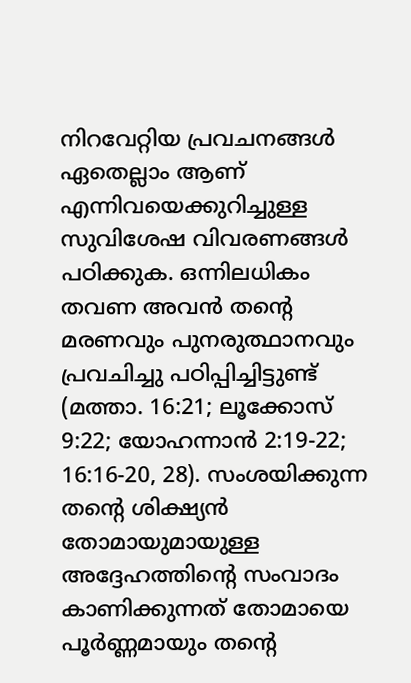നിറവേറ്റിയ പ്രവചനങ്ങൾ ഏതെല്ലാം ആണ് എന്നിവയെക്കുറിച്ചുള്ള സുവിശേഷ വിവരണങ്ങൾ പഠിക്കുക. ഒന്നിലധികം തവണ അവൻ തന്റെ മരണവും പുനരുത്ഥാനവും പ്രവചിച്ചു പഠിപ്പിച്ചിട്ടുണ്ട് (മത്താ. 16:21; ലൂക്കോസ് 9:22; യോഹന്നാൻ 2:19-22; 16:16-20, 28). സംശയിക്കുന്ന തന്റെ ശിക്ഷ്യൻ തോമായുമായുള്ള അദ്ദേഹത്തിന്റെ സംവാദം കാണിക്കുന്നത് തോമായെ  പൂർണ്ണമായും തന്റെ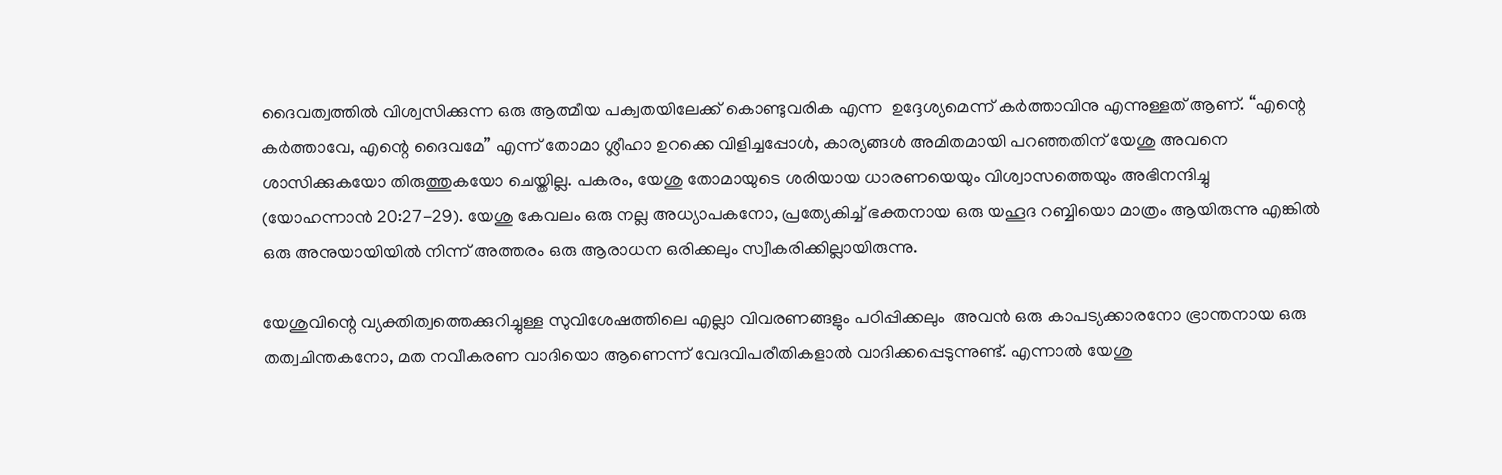ദൈവത്വത്തിൽ വിശ്വസിക്കുന്ന ഒരു ആത്മീയ പക്വതയിലേക്ക് കൊണ്ടുവരിക എന്ന  ഉദ്ദേശ്യമെന്ന് കർത്താവിനു എന്നുള്ളത് ആണ്. “എന്റെ കർത്താവേ, എന്റെ ദൈവമേ” എന്ന് തോമാ ശ്ലീഹാ ഉറക്കെ വിളിച്ചപ്പോൾ, കാര്യങ്ങൾ അമിതമായി പറഞ്ഞതിന് യേശു അവനെ ശാസിക്കുകയോ തിരുത്തുകയോ ചെയ്തില്ല. പകരം, യേശു തോമായുടെ ശരിയായ ധാരണയെയും വിശ്വാസത്തെയും അഭിനന്ദിച്ചു (യോഹന്നാൻ 20:27-29). യേശു കേവലം ഒരു നല്ല അധ്യാപകനോ, പ്രത്യേകിച്ച് ഭക്തനായ ഒരു യഹൂദ റബ്ബിയൊ മാത്രം ആയിരുന്നു എങ്കിൽ ഒരു അനുയായിയിൽ നിന്ന് അത്തരം ഒരു ആരാധന ഒരിക്കലും സ്വീകരിക്കില്ലായിരുന്നു.

യേശുവിന്റെ വ്യക്തിത്വത്തെക്കുറിച്ചുള്ള സുവിശേഷത്തിലെ എല്ലാ വിവരണങ്ങളും പഠിപ്പിക്കലും  അവൻ ഒരു കാപട്യക്കാരനോ ഭ്രാന്തനായ ഒരു തത്വചിന്തകനോ, മത നവീകരണ വാദിയൊ ആണെന്ന് വേദവിപരീതികളാൽ വാദിക്കപ്പെടുന്നുണ്ട്. എന്നാൽ യേശു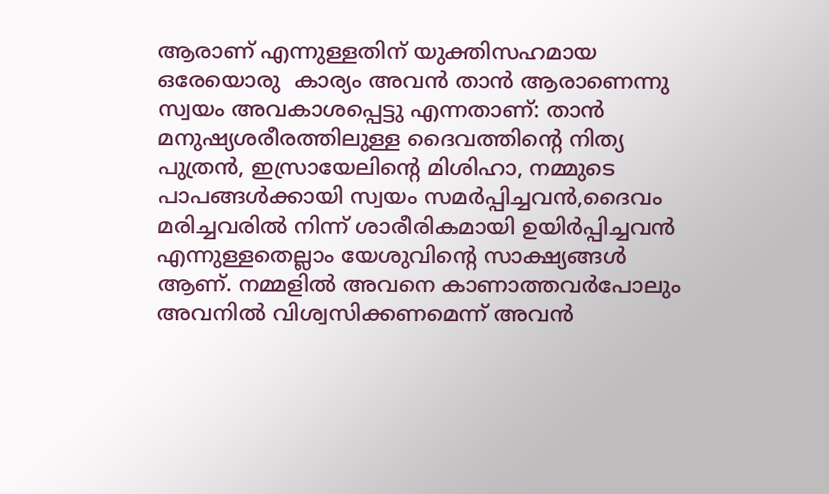ആരാണ് എന്നുള്ളതിന് യുക്തിസഹമായ ഒരേയൊരു  കാര്യം അവൻ താൻ ആരാണെന്നു സ്വയം അവകാശപ്പെട്ടു എന്നതാണ്: താൻ മനുഷ്യശരീരത്തിലുള്ള ദൈവത്തിന്റെ നിത്യ പുത്രൻ, ഇസ്രായേലിന്റെ മിശിഹാ, നമ്മുടെ പാപങ്ങൾക്കായി സ്വയം സമർപ്പിച്ചവൻ,ദൈവം  മരിച്ചവരിൽ നിന്ന് ശാരീരികമായി ഉയിർപ്പിച്ചവൻ എന്നുള്ളതെല്ലാം യേശുവിന്റെ സാക്ഷ്യങ്ങൾ ആണ്. നമ്മളിൽ അവനെ കാണാത്തവർപോലും അവനിൽ വിശ്വസിക്കണമെന്ന് അവൻ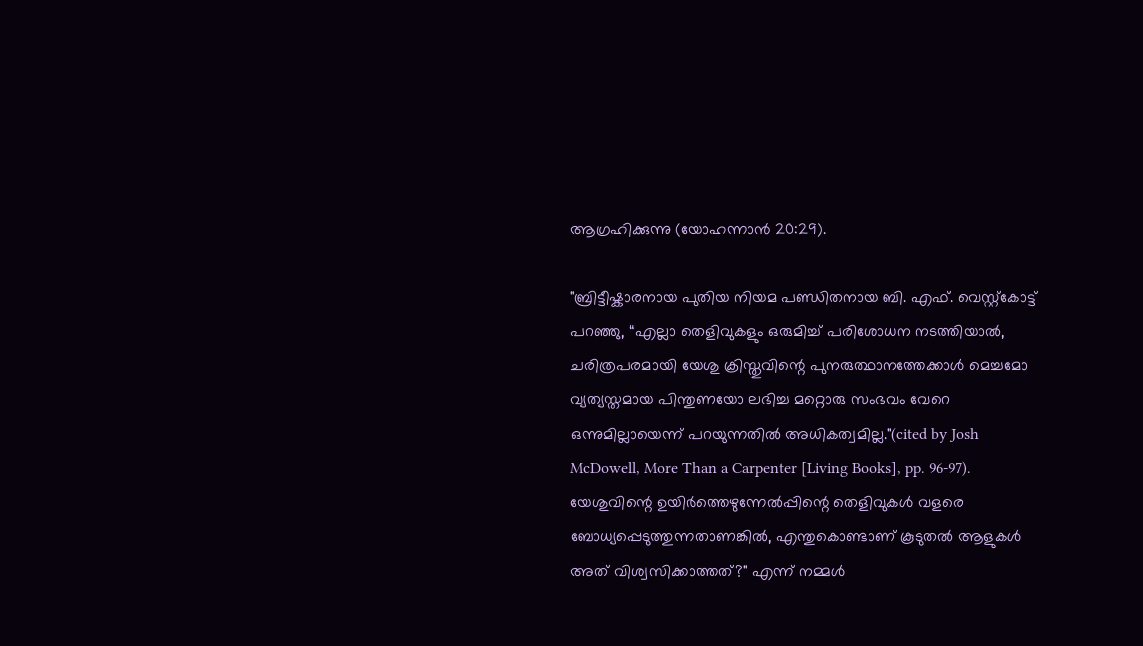ആഗ്രഹിക്കുന്നു (യോഹന്നാൻ 20:29).

"ബ്രിട്ടീഷ്കാരനായ പുതിയ നിയമ പണ്ഡിതനായ ബി. എഫ്. വെസ്റ്റ്‌കോട്ട് പറഞ്ഞു, “എല്ലാ തെളിവുകളും ഒരുമിച്ച് പരിശോധന നടത്തിയാൽ, ചരിത്രപരമായി യേശു ക്രിസ്തുവിന്റെ പുനരുത്ഥാനത്തേക്കാൾ മെച്ചമോ വ്യത്യസ്തമായ പിന്തുണയോ ലഭിച്ച മറ്റൊരു സംഭവം വേറെ ഒന്നുമില്ലായെന്ന് പറയുന്നതിൽ അധികത്വമില്ല."(cited by Josh McDowell, More Than a Carpenter [Living Books], pp. 96-97). യേശുവിന്റെ ഉയിർത്തെഴുന്നേൽപ്പിന്റെ തെളിവുകൾ വളരെ ബോധ്യപ്പെടുത്തുന്നതാണങ്കിൽ, എന്തുകൊണ്ടാണ് കൂടുതൽ ആളുകൾ അത് വിശ്വസിക്കാത്തത്?" എന്ന് നമ്മൾ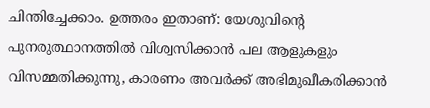ചിന്തിച്ചേക്കാം. ഉത്തരം ഇതാണ്: യേശുവിന്റെ പുനരുത്ഥാനത്തിൽ വിശ്വസിക്കാൻ പല ആളുകളും വിസമ്മതിക്കുന്നു, കാരണം അവർക്ക് അഭിമുഖീകരിക്കാൻ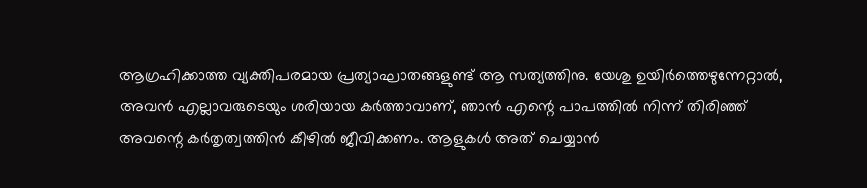ആഗ്രഹിക്കാത്ത വ്യക്തിപരമായ പ്രത്യാഘാതങ്ങളുണ്ട് ആ സത്യത്തിനു. യേശു ഉയിർത്തെഴുന്നേറ്റാൽ, അവൻ എല്ലാവരുടെയും ശരിയായ കർത്താവാണ്, ഞാൻ എന്റെ പാപത്തിൽ നിന്ന് തിരിഞ്ഞ് അവന്റെ കർതൃത്വത്തിൻ കീഴിൽ ജീവിക്കണം. ആളുകൾ അത് ചെയ്യാൻ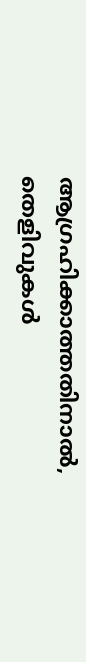ആഗ്രഹിക്കാത്തതിനാൽ, തെളിവുകൾ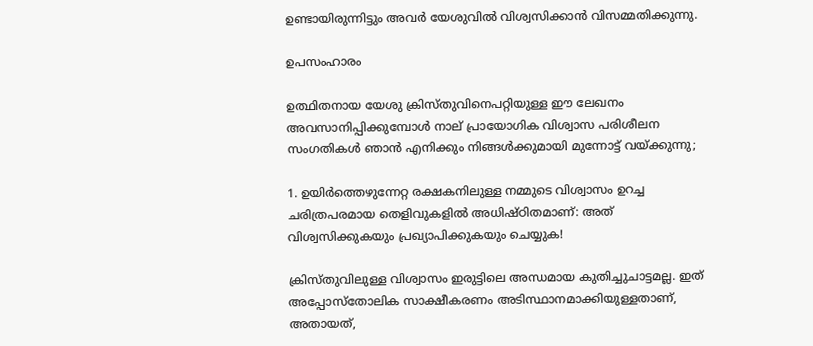ഉണ്ടായിരുന്നിട്ടും അവർ യേശുവിൽ വിശ്വസിക്കാൻ വിസമ്മതിക്കുന്നു.

ഉപസംഹാരം

ഉത്ഥിതനായ യേശു ക്രിസ്തുവിനെപറ്റിയുള്ള ഈ ലേഖനം അവസാനിപ്പിക്കുമ്പോൾ നാല് പ്രായോഗിക വിശ്വാസ പരിശീലന സംഗതികൾ ഞാൻ എനിക്കും നിങ്ങൾക്കുമായി മുന്നോട്ട് വയ്ക്കുന്നു;

1. ഉയിർത്തെഴുന്നേറ്റ രക്ഷകനിലുള്ള നമ്മുടെ വിശ്വാസം ഉറച്ച ചരിത്രപരമായ തെളിവുകളിൽ അധിഷ്ഠിതമാണ്: അത് വിശ്വസിക്കുകയും പ്രഖ്യാപിക്കുകയും ചെയ്യുക!

ക്രിസ്തുവിലുള്ള വിശ്വാസം ഇരുട്ടിലെ അന്ധമായ കുതിച്ചുചാട്ടമല്ല. ഇത് അപ്പോസ്തോലിക സാക്ഷീകരണം അടിസ്ഥാനമാക്കിയുള്ളതാണ്, അതായത്,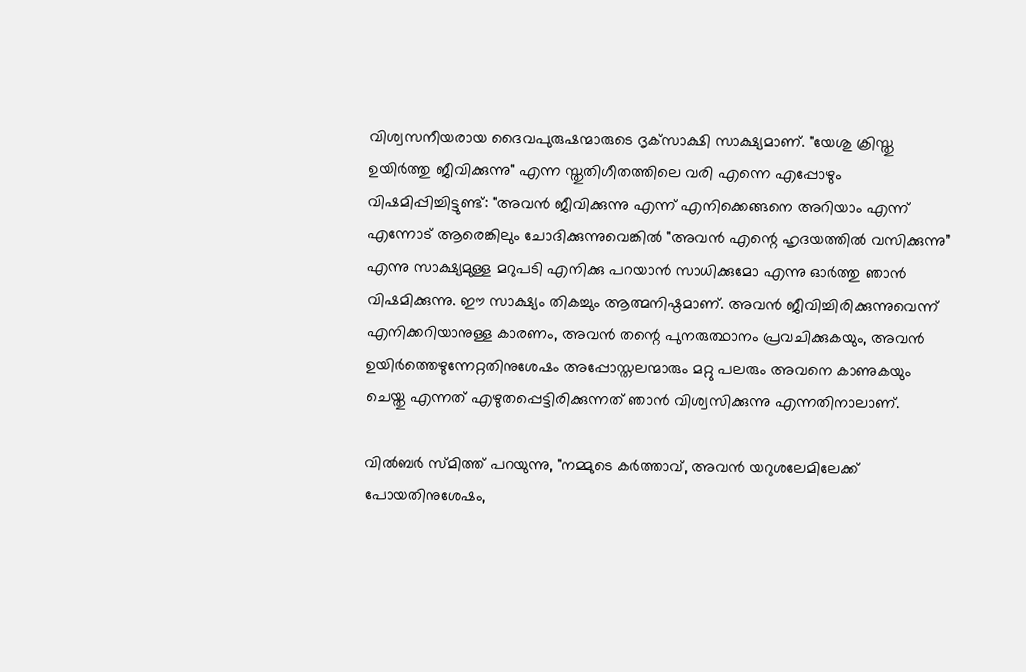വിശ്വസനീയരായ ദൈവപുരുഷന്മാരുടെ ദൃക്‌സാക്ഷി സാക്ഷ്യമാണ്. "യേശു ക്രിസ്തു ഉയിർത്തു ജീവിക്കുന്നു" എന്ന സ്തുതിഗീതത്തിലെ വരി എന്നെ എപ്പോഴും വിഷമിപ്പിച്ചിട്ടുണ്ട്: "അവൻ ജീവിക്കുന്നു എന്ന് എനിക്കെങ്ങനെ അറിയാം എന്ന് എന്നോട് ആരെങ്കിലും ചോദിക്കുന്നുവെങ്കിൽ "അവൻ എന്റെ ഹൃദയത്തിൽ വസിക്കുന്നു” എന്നു സാക്ഷ്യമുള്ള മറുപടി എനിക്കു പറയാൻ സാധിക്കുമോ എന്നു ഓർത്തു ഞാൻ വിഷമിക്കുന്നു. ഈ സാക്ഷ്യം തികച്ചും ആത്മനിഷ്ഠമാണ്. അവൻ ജീവിച്ചിരിക്കുന്നുവെന്ന് എനിക്കറിയാനുള്ള കാരണം, അവൻ തന്റെ പുനരുത്ഥാനം പ്രവചിക്കുകയും, അവൻ ഉയിർത്തെഴുന്നേറ്റതിനുശേഷം അപ്പോസ്തലന്മാരും മറ്റു പലരും അവനെ കാണുകയും ചെയ്തു എന്നത് എഴുതപ്പെട്ടിരിക്കുന്നത് ഞാൻ വിശ്വസിക്കുന്നു എന്നതിനാലാണ്.

വിൽബർ സ്മിത്ത് പറയുന്നു, "നമ്മുടെ കർത്താവ്, അവൻ യറുശലേമിലേക്ക് പോയതിനുശേഷം,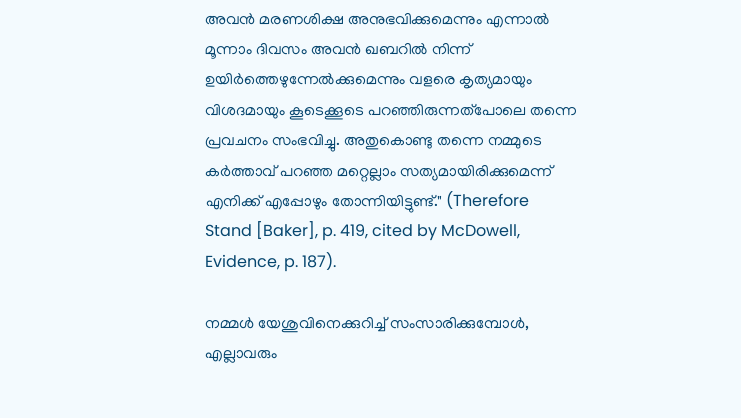അവൻ മരണശിക്ഷ അനുഭവിക്കുമെന്നും എന്നാൽ മൂന്നാം ദിവസം അവൻ ഖബറിൽ നിന്ന് ഉയിർത്തെഴുന്നേൽക്കുമെന്നും വളരെ കൃത്യമായും വിശദമായും കൂടെക്കൂടെ പറഞ്ഞിരുന്നത്പോലെ തന്നെ പ്രവചനം സംഭവിച്ചു. അതുകൊണ്ടു തന്നെ നമ്മുടെ കർത്താവ് പറഞ്ഞ മറ്റെല്ലാം സത്യമായിരിക്കുമെന്ന് എനിക്ക് എപ്പോഴും തോന്നിയിട്ടുണ്ട്." (Therefore Stand [Baker], p. 419, cited by McDowell, Evidence, p. 187).

നമ്മൾ യേശുവിനെക്കുറിച്ച് സംസാരിക്കുമ്പോൾ, എല്ലാവരും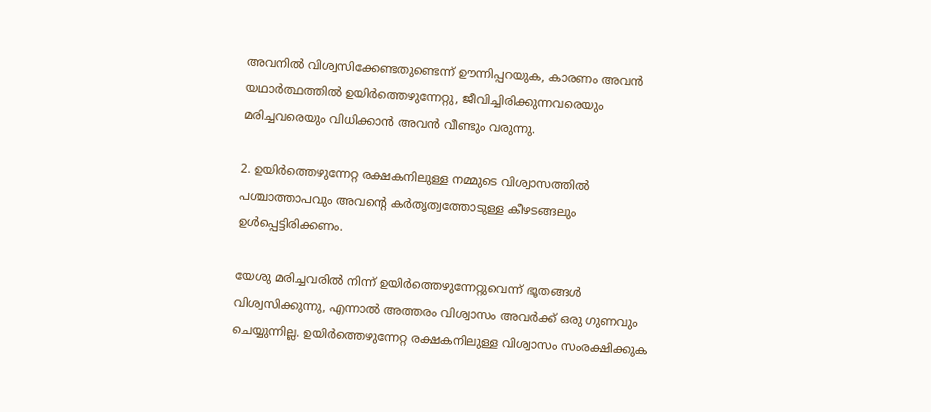അവനിൽ വിശ്വസിക്കേണ്ടതുണ്ടെന്ന് ഊന്നിപ്പറയുക, കാരണം അവൻ യഥാർത്ഥത്തിൽ ഉയിർത്തെഴുന്നേറ്റു, ജീവിച്ചിരിക്കുന്നവരെയും മരിച്ചവരെയും വിധിക്കാൻ അവൻ വീണ്ടും വരുന്നു.

2. ഉയിർത്തെഴുന്നേറ്റ രക്ഷകനിലുള്ള നമ്മുടെ വിശ്വാസത്തിൽ പശ്ചാത്താപവും അവന്റെ കർതൃത്വത്തോടുള്ള കീഴടങ്ങലും ഉൾപ്പെട്ടിരിക്കണം.

യേശു മരിച്ചവരിൽ നിന്ന് ഉയിർത്തെഴുന്നേറ്റുവെന്ന് ഭൂതങ്ങൾ വിശ്വസിക്കുന്നു, എന്നാൽ അത്തരം വിശ്വാസം അവർക്ക് ഒരു ഗുണവും ചെയ്യുന്നില്ല. ഉയിർത്തെഴുന്നേറ്റ രക്ഷകനിലുള്ള വിശ്വാസം സംരക്ഷിക്കുക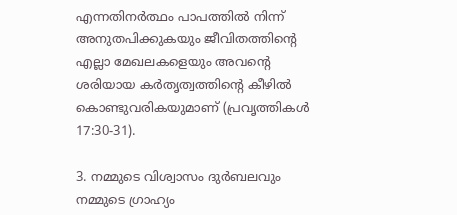എന്നതിനർത്ഥം പാപത്തിൽ നിന്ന് അനുതപിക്കുകയും ജീവിതത്തിന്റെ എല്ലാ മേഖലകളെയും അവന്റെ ശരിയായ കർതൃത്വത്തിന്റെ കീഴിൽ കൊണ്ടുവരികയുമാണ് (പ്രവൃത്തികൾ 17:30-31).

3. നമ്മുടെ വിശ്വാസം ദുർബലവും നമ്മുടെ ഗ്രാഹ്യം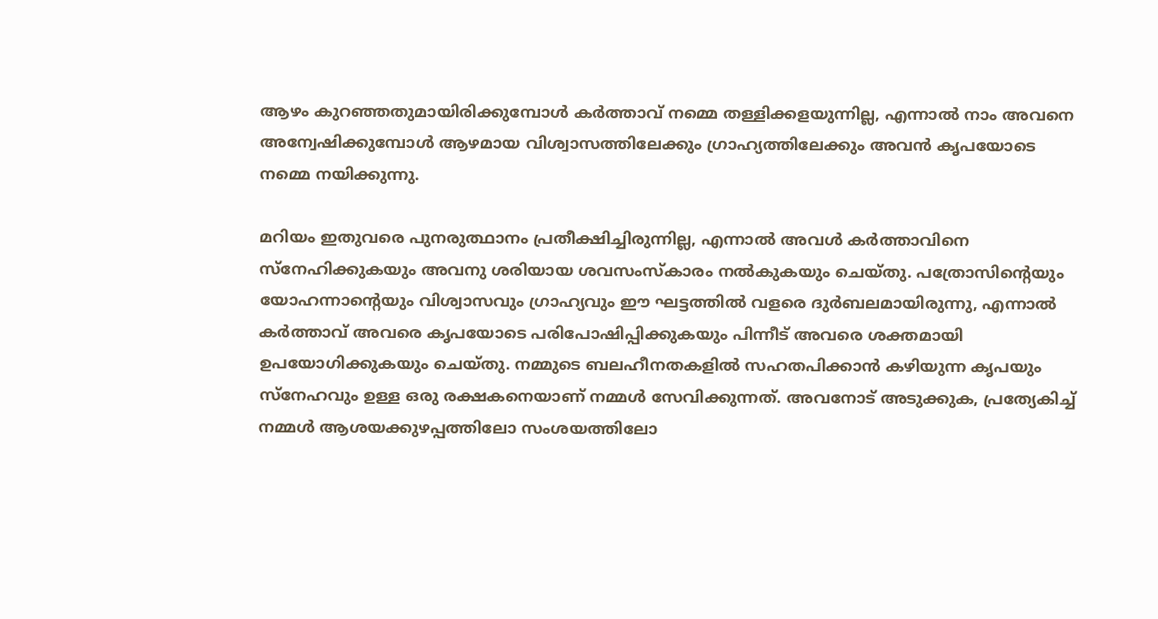ആഴം കുറഞ്ഞതുമായിരിക്കുമ്പോൾ കർത്താവ് നമ്മെ തള്ളിക്കളയുന്നില്ല, എന്നാൽ നാം അവനെ അന്വേഷിക്കുമ്പോൾ ആഴമായ വിശ്വാസത്തിലേക്കും ഗ്രാഹ്യത്തിലേക്കും അവൻ കൃപയോടെ നമ്മെ നയിക്കുന്നു.

മറിയം ഇതുവരെ പുനരുത്ഥാനം പ്രതീക്ഷിച്ചിരുന്നില്ല, എന്നാൽ അവൾ കർത്താവിനെ സ്നേഹിക്കുകയും അവനു ശരിയായ ശവസംസ്കാരം നൽകുകയും ചെയ്തു. പത്രോസിന്റെയും യോഹന്നാന്റെയും വിശ്വാസവും ഗ്രാഹ്യവും ഈ ഘട്ടത്തിൽ വളരെ ദുർബലമായിരുന്നു, എന്നാൽ കർത്താവ് അവരെ കൃപയോടെ പരിപോഷിപ്പിക്കുകയും പിന്നീട് അവരെ ശക്തമായി ഉപയോഗിക്കുകയും ചെയ്തു. നമ്മുടെ ബലഹീനതകളിൽ സഹതപിക്കാൻ കഴിയുന്ന കൃപയും സ്നേഹവും ഉള്ള ഒരു രക്ഷകനെയാണ് നമ്മൾ സേവിക്കുന്നത്. അവനോട് അടുക്കുക, പ്രത്യേകിച്ച് നമ്മൾ ആശയക്കുഴപ്പത്തിലോ സംശയത്തിലോ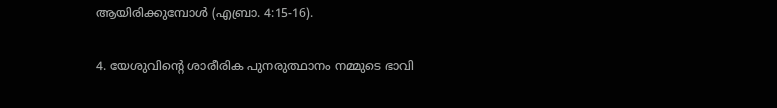ആയിരിക്കുമ്പോൾ (എബ്രാ. 4:15-16).

4. യേശുവിന്റെ ശാരീരിക പുനരുത്ഥാനം നമ്മുടെ ഭാവി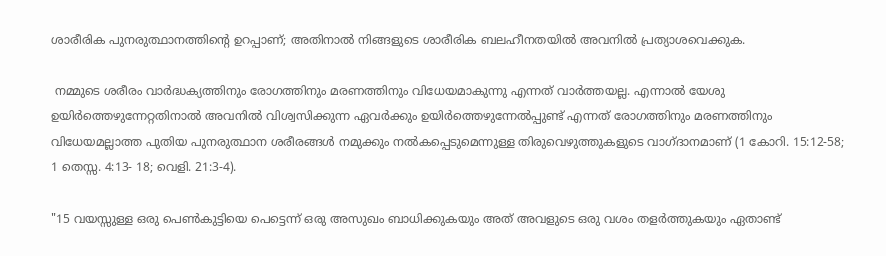ശാരീരിക പുനരുത്ഥാനത്തിന്റെ ഉറപ്പാണ്; അതിനാൽ നിങ്ങളുടെ ശാരീരിക ബലഹീനതയിൽ അവനിൽ പ്രത്യാശവെക്കുക.

 നമ്മുടെ ശരീരം വാർദ്ധക്യത്തിനും രോഗത്തിനും മരണത്തിനും വിധേയമാകുന്നു എന്നത് വാർത്തയല്ല. എന്നാൽ യേശു ഉയിർത്തെഴുന്നേറ്റതിനാൽ അവനിൽ വിശ്വസിക്കുന്ന ഏവർക്കും ഉയിർത്തെഴുന്നേൽപ്പുണ്ട് എന്നത് രോഗത്തിനും മരണത്തിനും വിധേയമല്ലാത്ത പുതിയ പുനരുത്ഥാന ശരീരങ്ങൾ നമുക്കും നൽകപ്പെടുമെന്നുള്ള തിരുവെഴുത്തുകളുടെ വാഗ്ദാനമാണ് (1 കോറി. 15:12-58; 1 തെസ്സ. 4:13- 18; വെളി. 21:3-4).

"15 വയസ്സുള്ള ഒരു പെൺകുട്ടിയെ പെട്ടെന്ന് ഒരു അസുഖം ബാധിക്കുകയും അത് അവളുടെ ഒരു വശം തളർത്തുകയും ഏതാണ്ട്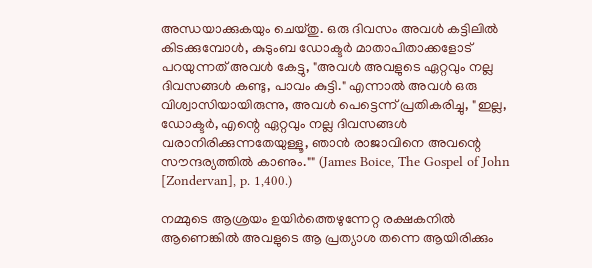അന്ധയാക്കുകയും ചെയ്തു. ഒരു ദിവസം അവൾ കട്ടിലിൽ കിടക്കുമ്പോൾ, കുടുംബ ഡോക്ടർ മാതാപിതാക്കളോട് പറയുന്നത് അവൾ കേട്ടു, "അവൾ അവളുടെ ഏറ്റവും നല്ല ദിവസങ്ങൾ കണ്ടു, പാവം കുട്ടി." എന്നാൽ അവൾ ഒരു വിശ്വാസിയായിരുന്നു, അവൾ പെട്ടെന്ന് പ്രതികരിച്ചു, "ഇല്ല, ഡോക്ടർ, എന്റെ ഏറ്റവും നല്ല ദിവസങ്ങൾ വരാനിരിക്കുന്നതേയുള്ളൂ, ഞാൻ രാജാവിനെ അവന്റെ സൗന്ദര്യത്തിൽ കാണും."" (James Boice, The Gospel of John [Zondervan], p. 1,400.)

നമ്മുടെ ആശ്രയം ഉയിർത്തെഴുന്നേറ്റ രക്ഷകനിൽ ആണെങ്കിൽ അവളുടെ ആ പ്രത്യാശ തന്നെ ആയിരിക്കും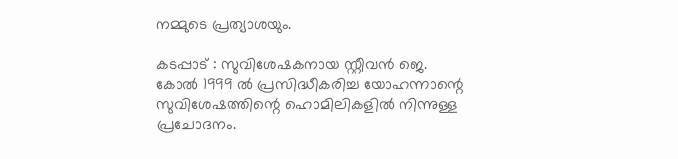നമ്മുടെ പ്രത്യാശയും.

കടപ്പാട് : സുവിശേഷകനായ സ്റ്റീവൻ ജെ. കോൽ 1999 ൽ പ്രസിദ്ധീകരിച്ച യോഹന്നാന്റെ സുവിശേഷത്തിന്റെ ഹൊമിലികളിൽ നിന്നുള്ള പ്രചോദനം.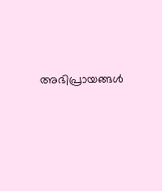അഭിപ്രായങ്ങള്‍